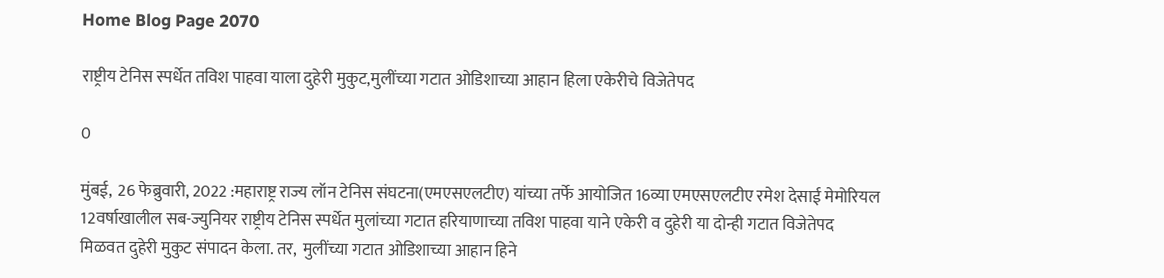Home Blog Page 2070

राष्ट्रीय टेनिस स्पर्धेत तविश पाहवा याला दुहेरी मुकुट,मुलींच्या गटात ओडिशाच्या आहान हिला एकेरीचे विजेतेपद

0

मुंबई,  26 फेब्रुवारी, 2022 :महाराष्ट्र राज्य लॉन टेनिस संघटना(एमएसएलटीए) यांच्या तर्फे आयोजित 16व्या एमएसएलटीए रमेश देसाई मेमोरियल 12वर्षाखालील सब-ज्युनियर राष्ट्रीय टेनिस स्पर्धेत मुलांच्या गटात हरियाणाच्या तविश पाहवा याने एकेरी व दुहेरी या दोन्ही गटात विजेतेपद मिळवत दुहेरी मुकुट संपादन केला. तर,  मुलींच्या गटात ओडिशाच्या आहान हिने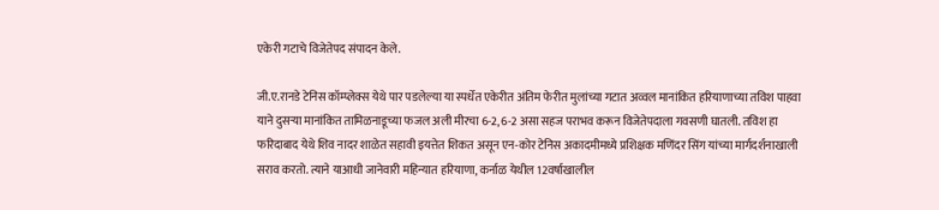एकेरी गटाचे विजेतेपद संपादन केले.

जी.ए.रानडे टेनिस कॉम्प्लेक्स येथे पार पडलेल्या या स्पर्धेत एकेरीत अंतिम फेरीत मुलांच्या गटात अव्वल मानांकित हरियाणाच्या तविश पाहवा याने दुसऱ्या मानांकित तामिळनाडूच्या फजल अली मीरचा 6-2, 6-2 असा सहज पराभव करून विजेतेपदाला गवसणी घातली. तविश हा फरिदाबाद येथे शिव नादर शाळेत सहावी इयत्तेत शिकत असून एन-कोर टेनिस अकादमीमध्ये प्रशिक्षक मणिंदर सिंग यांच्या मार्गदर्शनाखाली सराव करतो. त्याने याआधी जानेवारी महिन्यात हरियाणा, कर्नाळ येथील 12वर्षाखालील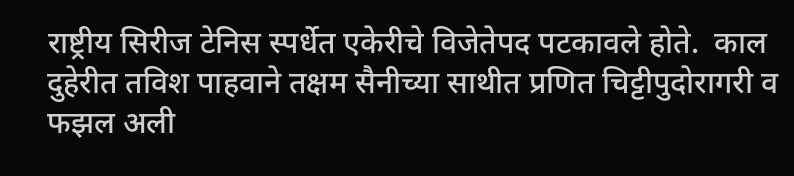राष्ट्रीय सिरीज टेनिस स्पर्धेत एकेरीचे विजेतेपद पटकावले होते.  काल दुहेरीत तविश पाहवाने तक्षम सैनीच्या साथीत प्रणित चिट्टीपुदोरागरी व फझल अली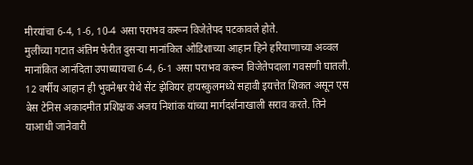मीरयांचा 6-4, 1-6, 10-4 असा पराभव करून विजेतेपद पटकावले होते.
मुलींच्या गटात अंतिम फेरीत दुसऱ्या मानांकित ओडिशाच्या आहान हिने हरियाणाच्या अव्वल मानांकित आनंदिता उपाध्यायचा 6-4, 6-1 असा पराभव करून विजेतेपदाला गवसणी घातली. 12 वर्षीय आहान ही भुवनेश्वर येथे सेंट झेवियर हायस्कुलमध्ये सहावी इयत्तेत शिकत असून एस बेस टेनिस अकादमीत प्रशिक्षक अजय निशांक यांच्या मार्गदर्शनाखाली सराव करते. तिने याआधी जानेवारी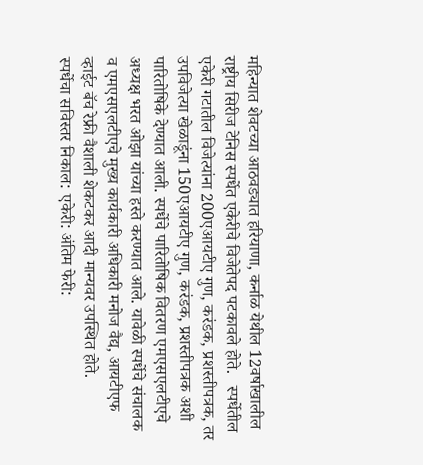महिन्यात शेवटच्या आठवड्यात हरियाणा, कर्नाळ येथील 12वर्षाखालील राष्ट्रीय सिरीज टेनिस स्पर्धेत एकेरीचे विजेतेपद पटकावले होते.   स्पर्धेतील एकेरी गटातील विजेत्यांना 200एआयटीए गुण, करंडक, प्रशस्तीपत्रक, तर उपविजेत्या खेळाडूंना 150एआयटीए गुण, करंडक, प्रशस्तीपत्रक अशी पारितोषिके देण्यात आली. स्पर्धेचे पारितोषिक वितरण एमएसएलटीएचे अध्यक्ष भरत ओझा यांच्या हस्ते करण्यात आले. यावेळी स्पर्धेचे संचालक व एमएसएलटीएचे मुख्य कार्यकारी अधिकारी मनोज वैद्य, आयटीएफ व्हाईट बॅच रेफ्री वैशाली शेकटकर आदी मान्यवर उपस्थित होते.
स्पर्धेचा सविस्तर निकाल: एकेरी: अंतिम फेरी: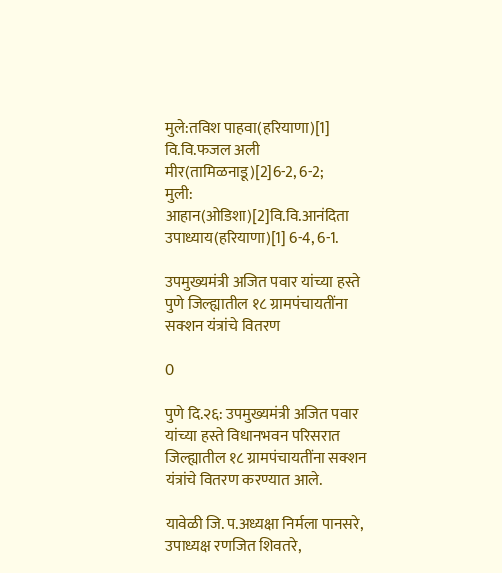मुले:तविश पाहवा(हरियाणा)[1] वि.वि.फजल अली मीर(तामिळनाडू)[2]6-2, 6-2;
मुली: आहान(ओडिशा)[2]वि.वि.आनंदिता उपाध्याय(हरियाणा)[1] 6-4, 6-1.

उपमुख्यमंत्री अजित पवार यांच्या हस्ते पुणे जिल्ह्यातील १८ ग्रामपंचायतींना सक्शन यंत्रांचे वितरण

0

पुणे दि.२६: उपमुख्यमंत्री अजित पवार यांच्या हस्ते विधानभवन परिसरात जिल्ह्यातील १८ ग्रामपंचायतींना सक्शन यंत्रांचे वितरण करण्यात आले.

यावेळी जि. प.अध्यक्षा निर्मला पानसरे, उपाध्यक्ष रणजित शिवतरे,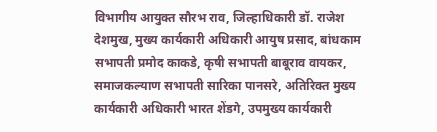विभागीय आयुक्त सौरभ राव, जिल्हाधिकारी डॉ. राजेश देशमुख, मुख्य कार्यकारी अधिकारी आयुष प्रसाद, बांधकाम सभापती प्रमोद काकडे, कृषी सभापती बाबूराव वायकर, समाजकल्याण सभापती सारिका पानसरे, अतिरिक्त मुख्य कार्यकारी अधिकारी भारत शेंडगे, उपमुख्य कार्यकारी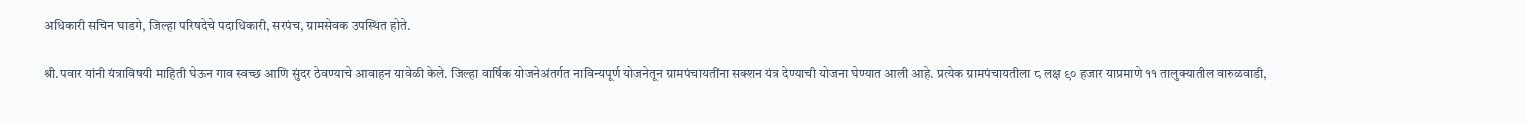अधिकारी सचिन घाडगे, जिल्हा परिषदेचे पदाधिकारी, सरपंच, ग्रामसेवक उपस्थित होते.

श्री.पवार यांनी यंत्राविषयी माहिती घेऊन गाव स्वच्छ आणि सुंदर ठेवण्याचे आवाहन यावेळी केले. जिल्हा वार्षिक योजनेअंतर्गत नाविन्यपूर्ण योजनेतून ग्रामपंचायतींना सक्शन यंत्र देण्याची योजना घेण्यात आली आहे. प्रत्येक ग्रामपंचायतीला ८ लक्ष ९० हजार याप्रमाणे ११ तालुक्यातील वारुळवाडी,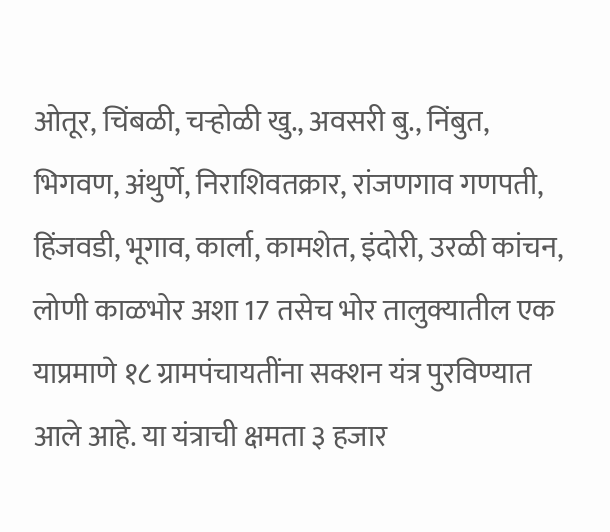ओतूर, चिंबळी, चऱ्होळी खु., अवसरी बु., निंबुत, भिगवण, अंथुर्णे, निराशिवतक्रार, रांजणगाव गणपती, हिंजवडी, भूगाव, कार्ला, कामशेत, इंदोरी, उरळी कांचन, लोणी काळभोर अशा 17 तसेच भोर तालुक्यातील एक याप्रमाणे १८ ग्रामपंचायतींना सक्शन यंत्र पुरविण्यात आले आहे. या यंत्राची क्षमता ३ हजार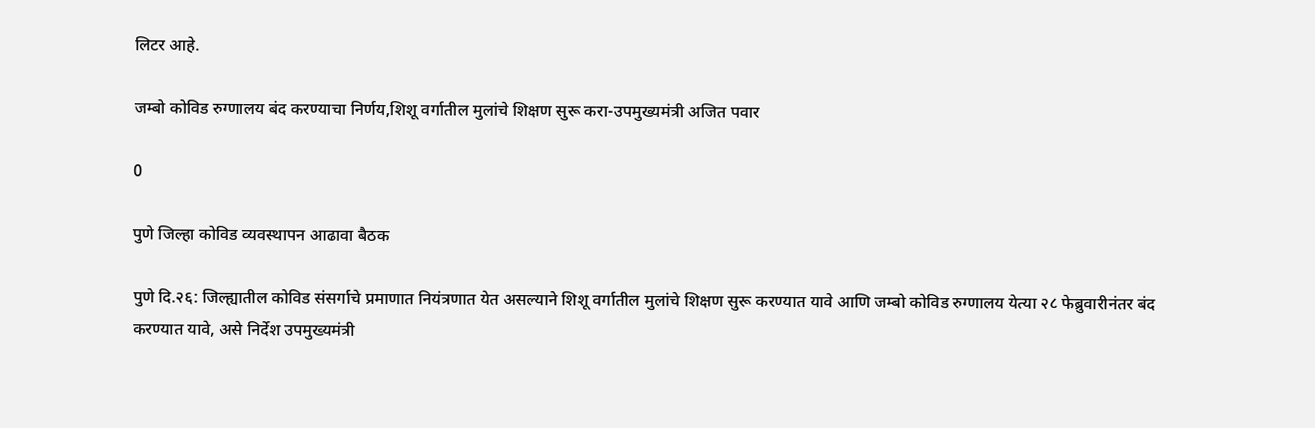लिटर आहे.

जम्बो कोविड रुग्णालय बंद करण्याचा निर्णय,शिशू वर्गातील मुलांचे शिक्षण सुरू करा-उपमुख्यमंत्री अजित पवार

0

पुणे जिल्हा कोविड व्यवस्थापन आढावा बैठक

पुणे दि.२६: जिल्ह्यातील कोविड संसर्गाचे प्रमाणात नियंत्रणात येत असल्याने शिशू वर्गातील मुलांचे शिक्षण सुरू करण्यात यावे आणि जम्बो कोविड रुग्णालय येत्या २८ फेब्रुवारीनंतर बंद करण्यात यावे, असे निर्देश उपमुख्यमंत्री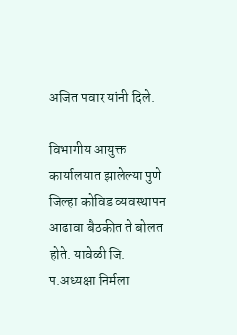अजित पवार यांनी दिले.

विभागीय आयुक्त कार्यालयात झालेल्या पुणे जिल्हा कोविड व्यवस्थापन आढावा बैठकीत ते बोलत होते. यावेळी जि. प.अध्यक्षा निर्मला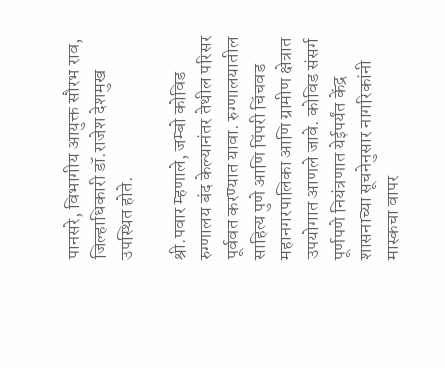पानसरे, विभागीय आयुक्त सौरभ राव, जिल्हाधिकारी डॉ.राजेश देशमुख उपस्थित होते.

श्री.पवार म्हणाले, जम्बो कोविड रुग्णालय बंद केल्यानंतर तेथील परिसर पूर्ववत करण्यात यावा. रुग्णालयातील साहित्य पुणे आणि पिंपरी चिंचवड महानगरपालिका आणि ग्रामीण क्षेत्रात उपयोगात आणले जावे. कोविड संसर्ग पूर्णपणे नियंत्रणात येईपर्यंत केंद्र शासनाच्या सूचनेनुसार नागरिकांनी मास्कचा वापर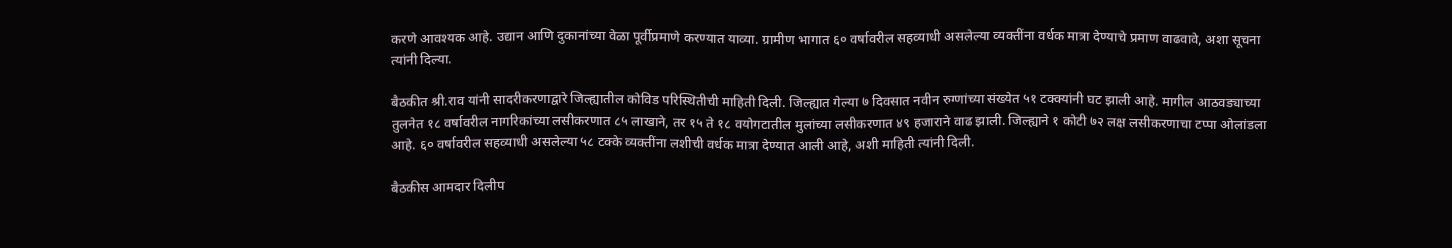करणे आवश्यक आहे. उद्यान आणि दुकानांच्या वेळा पूर्वीप्रमाणे करण्यात याव्या. ग्रामीण भागात ६० वर्षावरील सहव्याधी असलेल्या व्यक्तींना वर्धक मात्रा देण्याचे प्रमाण वाढवावे, अशा सूचना त्यांनी दिल्या.

बैठकीत श्री.राव यांनी सादरीकरणाद्वारे जिल्ह्यातील कोविड परिस्थितीची माहिती दिली. जिल्ह्यात गेल्या ७ दिवसात नवीन रुग्णांच्या संख्येत ५१ टक्क्यांनी घट झाली आहे. मागील आठवड्याच्या तुलनेत १८ वर्षावरील नागरिकांच्या लसीकरणात ८५ लाखाने, तर १५ ते १८ वयोगटातील मुलांच्या लसीकरणात ४९ हजाराने वाढ झाली. जिल्ह्याने १ कोटी ७२ लक्ष लसीकरणाचा टप्पा ओलांडला आहे. ६० वर्षावरील सहव्याधी असलेल्या ५८ टक्के व्यक्तींना लशीची वर्धक मात्रा देण्यात आली आहे, अशी माहिती त्यांनी दिली.

बैठकीस आमदार दिलीप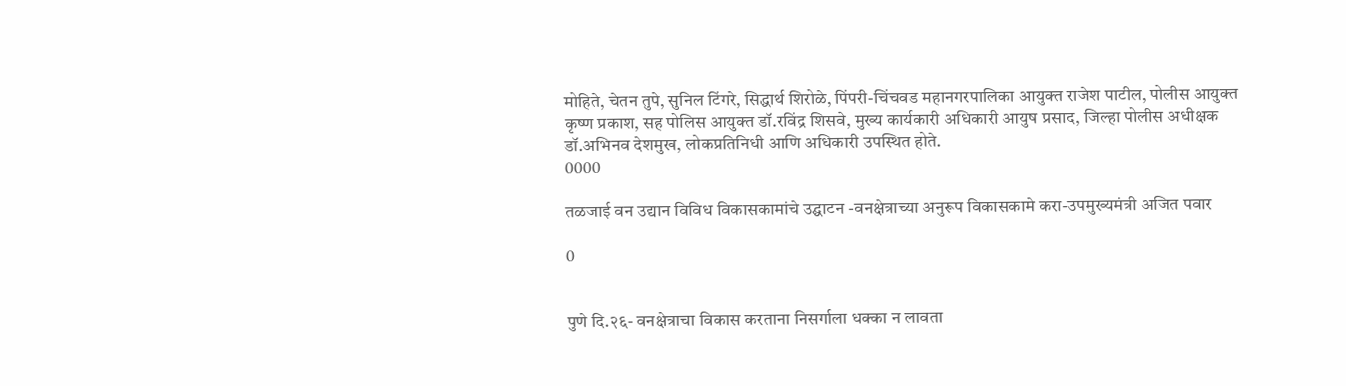मोहिते, चेतन तुपे, सुनिल टिंगरे, सिद्धार्थ शिरोळे, पिंपरी-चिंचवड महानगरपालिका आयुक्त राजेश पाटील, पोलीस आयुक्त कृष्ण प्रकाश, सह पोलिस आयुक्त डॉ.रविंद्र शिसवे, मुख्य कार्यकारी अधिकारी आयुष प्रसाद, जिल्हा पोलीस अधीक्षक डॉ.अभिनव देशमुख, लोकप्रतिनिधी आणि अधिकारी उपस्थित होते.
0000

तळजाई वन उद्यान विविध विकासकामांचे उद्घाटन -वनक्षेत्राच्या अनुरूप विकासकामे करा-उपमुख्यमंत्री अजित पवार

0


पुणे दि.२६- वनक्षेत्राचा विकास करताना निसर्गाला धक्का न लावता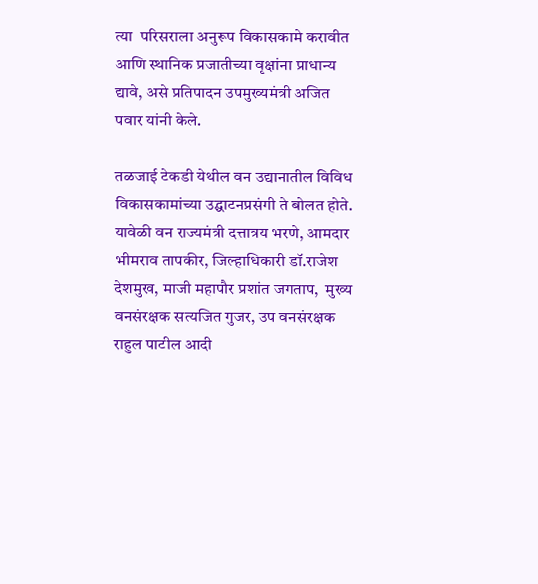त्या  परिसराला अनुरूप विकासकामे करावीत आणि स्थानिक प्रजातीच्या वृक्षांना प्राधान्य द्यावे, असे प्रतिपादन उपमुख्यमंत्री अजित पवार यांनी केले.

तळजाई टेकडी येथील वन उद्यानातील विविध विकासकामांच्या उद्घाटनप्रसंगी ते बोलत होते. यावेळी वन राज्यमंत्री दत्तात्रय भरणे, आमदार भीमराव तापकीर, जिल्हाधिकारी डॉ.राजेश देशमुख, माजी महापौर प्रशांत जगताप,  मुख्य वनसंरक्षक सत्यजित गुजर, उप वनसंरक्षक राहुल पाटील आदी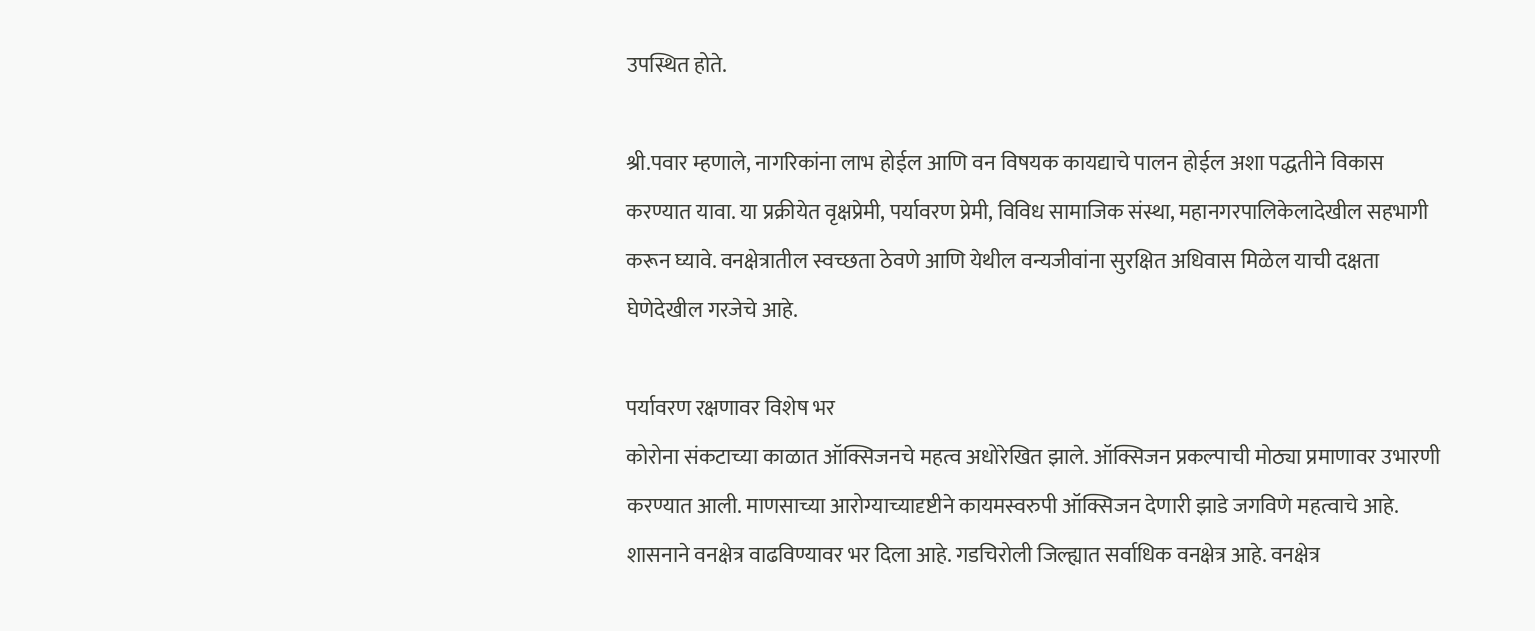उपस्थित होते.

श्री.पवार म्हणाले, नागरिकांना लाभ होईल आणि वन विषयक कायद्याचे पालन होईल अशा पद्धतीने विकास करण्यात यावा. या प्रक्रीयेत वृक्षप्रेमी, पर्यावरण प्रेमी, विविध सामाजिक संस्था, महानगरपालिकेलादेखील सहभागी करून घ्यावे. वनक्षेत्रातील स्वच्छता ठेवणे आणि येथील वन्यजीवांना सुरक्षित अधिवास मिळेल याची दक्षता घेणेदेखील गरजेचे आहे.

पर्यावरण रक्षणावर विशेष भर
कोरोना संकटाच्या काळात ऑक्सिजनचे महत्व अधोरेखित झाले. ऑक्सिजन प्रकल्पाची मोठ्या प्रमाणावर उभारणी करण्यात आली. माणसाच्या आरोग्याच्यादृष्टीने कायमस्वरुपी ऑक्सिजन देणारी झाडे जगविणे महत्वाचे आहे. शासनाने वनक्षेत्र वाढविण्यावर भर दिला आहे. गडचिरोली जिल्ह्यात सर्वाधिक वनक्षेत्र आहे. वनक्षेत्र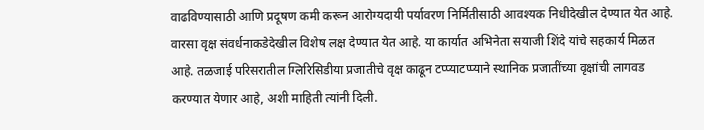वाढविण्यासाठी आणि प्रदूषण कमी करून आरोग्यदायी पर्यावरण निर्मितीसाठी आवश्यक निधीदेखील देण्यात येत आहे. वारसा वृक्ष संवर्धनाकडेदेखील विशेष लक्ष देण्यात येत आहे. या कार्यात अभिनेता सयाजी शिंदे यांचे सहकार्य मिळत आहे. तळजाई परिसरातील ग्लिरिसिडीया प्रजातीचे वृक्ष काढून टप्प्याटप्प्याने स्थानिक प्रजातींच्या वृक्षांची लागवड करण्यात येणार आहे, अशी माहिती त्यांनी दिली.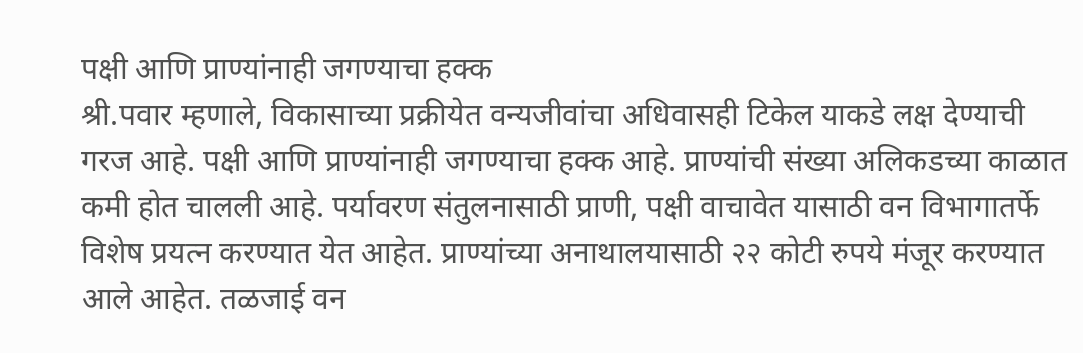पक्षी आणि प्राण्यांनाही जगण्याचा हक्क
श्री.पवार म्हणाले, विकासाच्या प्रक्रीयेत वन्यजीवांचा अधिवासही टिकेल याकडे लक्ष देण्याची गरज आहे. पक्षी आणि प्राण्यांनाही जगण्याचा हक्क आहे. प्राण्यांची संख्या अलिकडच्या काळात कमी होत चालली आहे. पर्यावरण संतुलनासाठी प्राणी, पक्षी वाचावेत यासाठी वन विभागातर्फे विशेष प्रयत्न करण्यात येत आहेत. प्राण्यांच्या अनाथालयासाठी २२ कोटी रुपये मंजूर करण्यात आले आहेत. तळजाई वन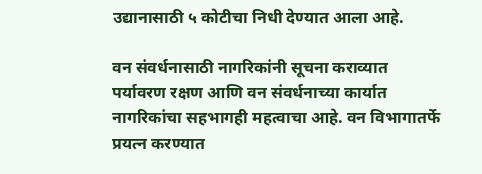उद्यानासाठी ५ कोटीचा निधी देण्यात आला आहे.

वन संवर्धनासाठी नागरिकांनी सूचना कराव्यात
पर्यावरण रक्षण आणि वन संवर्धनाच्या कार्यात नागरिकांचा सहभागही महत्वाचा आहे. वन विभागातर्फे प्रयत्न करण्यात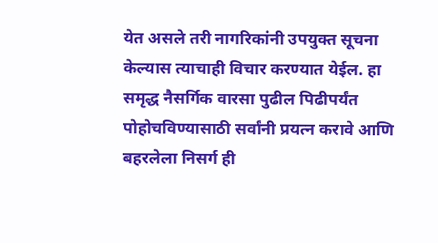येत असले तरी नागरिकांनी उपयुक्त सूचना केल्यास त्याचाही विचार करण्यात येईल. हा समृद्ध नैसर्गिक वारसा पुढील पिढीपर्यंत पोहोचविण्यासाठी सर्वांनी प्रयत्न करावे आणि बहरलेला निसर्ग ही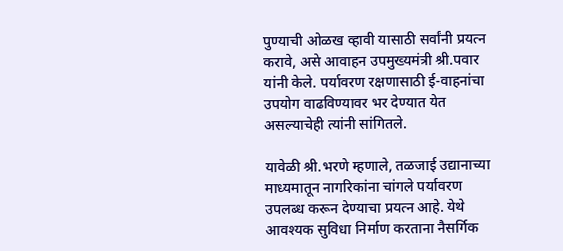पुण्याची ओळख व्हावी यासाठी सर्वांनी प्रयत्न करावे, असे आवाहन उपमुख्यमंत्री श्री.पवार यांनी केले. पर्यावरण रक्षणासाठी ई-वाहनांचा उपयोग वाढविण्यावर भर देण्यात येत असल्याचेही त्यांनी सांगितले.

यावेळी श्री.भरणे म्हणाले, तळजाई उद्यानाच्या माध्यमातून नागरिकांना चांगले पर्यावरण उपलब्ध करून देण्याचा प्रयत्न आहे. येथे आवश्यक सुविधा निर्माण करताना नैसर्गिक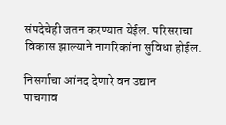संपदेचेही जतन करण्यात येईल. परिसराचा विकास झाल्याने नागरिकांना सुविधा होईल.

निसर्गाचा आंनद देणारे वन उद्यान
पाचगाव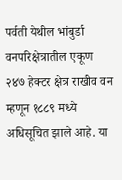पर्वती येथील भांबुर्डा वनपरिक्षेत्रातील एकूण २४७ हेक्टर क्षेत्र राखीव वन म्हणून १८८९ मध्ये अधिसूचित झाले आहे. या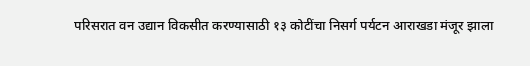परिसरात वन उद्यान विकसीत करण्यासाठी १३ कोटींचा निसर्ग पर्यटन आराखडा मंजूर झाला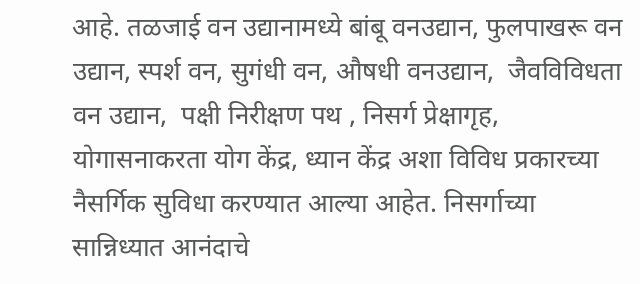आहे. तळजाई वन उद्यानामध्ये बांबू वनउद्यान, फुलपाखरू वन उद्यान, स्पर्श वन, सुगंधी वन, औषधी वनउद्यान,  जैवविविधता वन उद्यान,  पक्षी निरीक्षण पथ , निसर्ग प्रेक्षागृह, योगासनाकरता योग केंद्र, ध्यान केंद्र अशा विविध प्रकारच्या नैसर्गिक सुविधा करण्यात आल्या आहेत. निसर्गाच्या सान्निध्यात आनंदाचे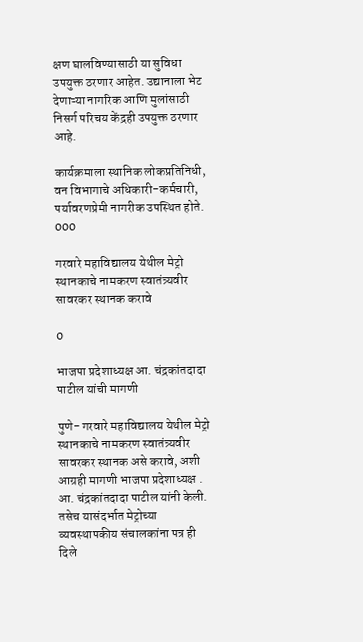क्षण घालविण्यासाठी या सुविधा उपयुक्त ठरणार आहेत. उद्यानाला भेट देणाऱ्या नागरिक आणि मुलांसाठी निसर्ग परिचय केंद्रही उपयुक्त ठरणार आहे.

कार्यक्रमाला स्थानिक लोकप्रतिनिधी, वन विभागाचे अधिकारी-कर्मचारी, पर्यावरणप्रेमी नागरीक उपस्थित होते.
000

गरवारे महाविद्यालय येथील मेट्रो स्थानकाचे नामकरण स्वातंत्र्यवीर सावरकर स्थानक करावे

0

भाजपा प्रदेशाध्यक्ष आ. चंद्रकांतदादा पाटील यांची मागणी

पुणे- गरवारे महाविद्यालय येथील मेट्रो स्थानकाचे नामकरण स्वातंत्र्यवीर सावरकर स्थानक असे करावे, अशी आग्रही मागणी भाजपा प्रदेशाध्यक्ष . आ. चंद्रकांतदादा पाटील यांनी केली. तसेच यासंदर्भात मेट्रोच्या व्यवस्थापकीय संचालकांना पत्र ही दिले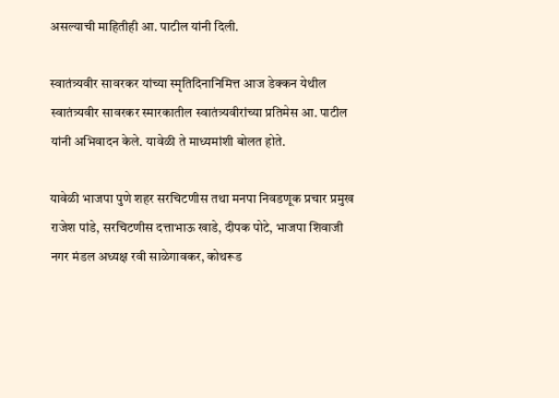असल्याची माहितीही आ. पाटील यांनी दिली.

स्वातंत्र्यवीर सावरकर यांच्या स्मृतिदिनानिमित्त आज डेक्कन येथील स्वातंत्र्यवीर सावरकर स्मारकातील स्वातंत्र्यवीरांच्या प्रतिमेस आ. पाटील यांनी अभिवादन केले. यावेळी ते माध्यमांशी बोलत होते.

यावेळी भाजपा पुणे शहर सरचिटणीस तथा मनपा निवडणूक प्रचार प्रमुख राजेश पांडे, सरचिटणीस दत्ताभाऊ खाडे, दीपक पोटे, भाजपा शिवाजी नगर मंडल अध्यक्ष रवी साळेगावकर, कोथरूड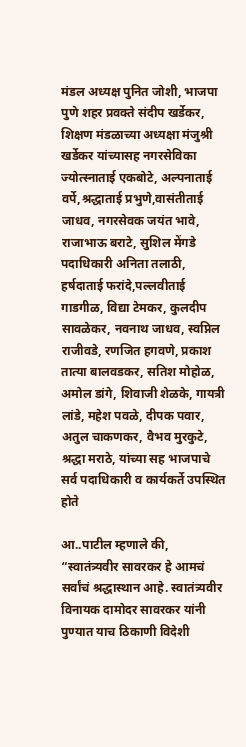मंडल अध्यक्ष पुनित जोशी, भाजपा पुणे शहर प्रवक्ते संदीप खर्डेकर, शिक्षण मंडळाच्या अध्यक्षा मंजुश्री खर्डेकर यांच्यासह नगरसेविका ज्योत्स्नाताई एकबोटे, अल्पनाताई वर्पे,श्रद्धाताई प्रभुणे,वासंतीताई जाधव, नगरसेवक जयंत भावे, राजाभाऊ बराटे, सुशिल मेंगडे पदाधिकारी अनिता तलाठी, हर्षदाताई फरांदे,पल्लवीताई गाडगीळ, विद्या टेमकर, कुलदीप सावळेकर, नवनाथ जाधव, स्वप्निल राजीवडे, रणजित हगवणे, प्रकाश तात्या बालवडकर, सतिश मोहोळ, अमोल डांगे, शिवाजी शेळके, गायत्री लांडे, महेश पवळे, दीपक पवार, अतुल चाकणकर, वैभव मुरकुटे, श्रद्धा मराठे, यांच्या सह भाजपाचे सर्व पदाधिकारी व कार्यकर्ते उपस्थित होते

आ..पाटील म्हणाले की, “स्वातंत्र्यवीर सावरकर हे आमचं सर्वांचं श्रद्धास्थान आहे. स्वातंत्र्यवीर विनायक दामोदर सावरकर यांनी पुण्यात याच ठिकाणी विदेशी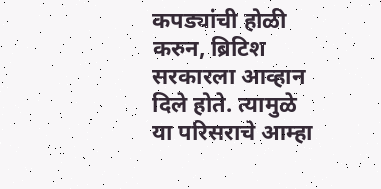कपड्यांची होळी करुन, ब्रिटिश सरकारला आव्हान दिले होते. त्यामुळे या परिसराचे आम्हा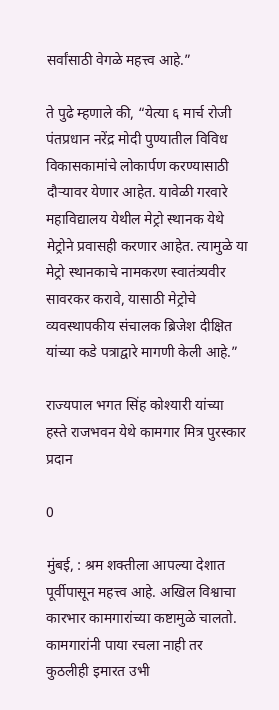सर्वांसाठी वेगळे महत्त्व आहे.”

ते पुढे म्हणाले की, “येत्या ६ मार्च रोजी पंतप्रधान नरेंद्र मोदी पुण्यातील विविध विकासकामांचे लोकार्पण करण्यासाठी दौऱ्यावर येणार आहेत. यावेळी गरवारे महाविद्यालय येथील मेट्रो स्थानक येथे मेट्रोने प्रवासही करणार आहेत. त्यामुळे या मेट्रो स्थानकाचे नामकरण स्वातंत्र्यवीर सावरकर करावे, यासाठी मेट्रोचे व्यवस्थापकीय संचालक ब्रिजेश दीक्षित यांच्या कडे पत्राद्वारे मागणी केली आहे.”

राज्यपाल भगत सिंह कोश्यारी यांच्या हस्ते राजभवन येथे कामगार मित्र पुरस्कार प्रदान

0

मुंबई, : श्रम शक्तीला आपल्या देशात पूर्वीपासून महत्त्व आहे. अखिल विश्वाचा कारभार कामगारांच्या कष्टामुळे चालतो. कामगारांनी पाया रचला नाही तर कुठलीही इमारत उभी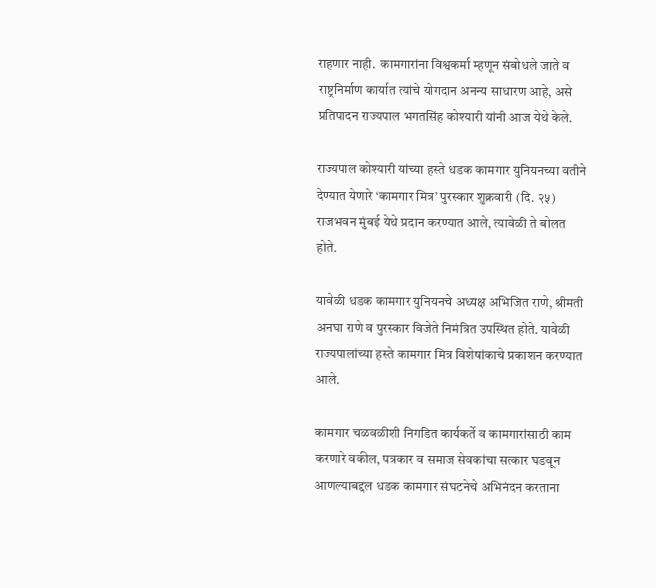राहणार नाही.  कामगारांना विश्वकर्मा म्हणून संबोधले जाते व राष्ट्रनिर्माण कार्यात त्यांचे योगदान अनन्य साधारण आहे, असे प्रतिपादन राज्यपाल भगतसिंह कोश्यारी यांनी आज येथे केले.

राज्यपाल कोश्यारी यांच्या हस्ते धडक कामगार युनियनच्या वतीने देण्यात येणारे ‘कामगार मित्र’ पुरस्कार शुक्रवारी (दि. २५) राजभवन मुंबई येथे प्रदान करण्यात आले, त्यावेळी ते बोलत होते.

यावेळी धडक कामगार युनियनचे अध्यक्ष अभिजित राणे, श्रीमती अनघा राणे व पुरस्कार विजेते निमंत्रित उपस्थित होते. यावेळी राज्यपालांच्या हस्ते कामगार मित्र विशेषांकाचे प्रकाशन करण्यात आले.

कामगार चळवळीशी निगडित कार्यकर्ते व कामगारांसाठी काम करणारे वकील, पत्रकार व समाज सेवकांचा सत्कार घडवून आणल्याबद्दल धडक कामगार संघटनेचे अभिनंदन करताना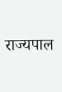राज्यपाल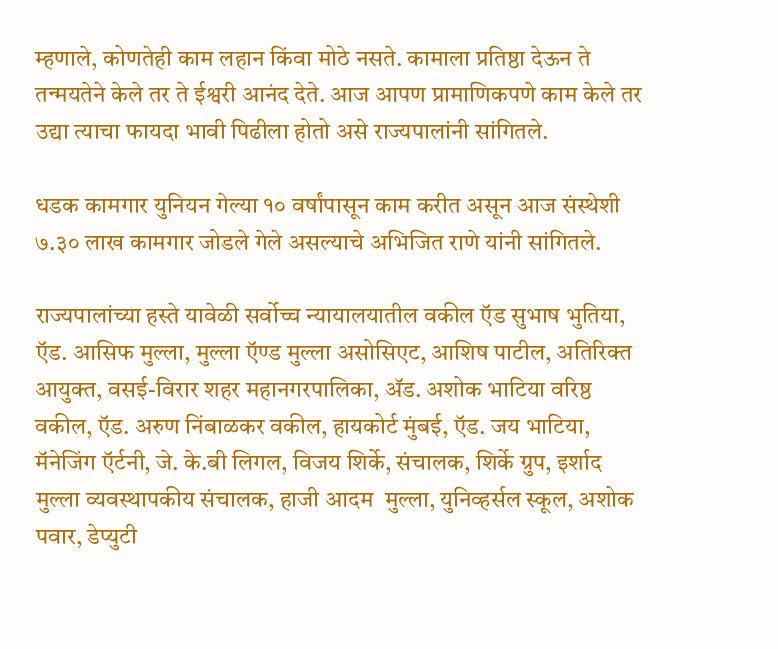म्हणाले, कोणतेही काम लहान किंवा मोठे नसते. कामाला प्रतिष्ठा देऊन ते तन्मयतेने केले तर ते ईश्वरी आनंद देते. आज आपण प्रामाणिकपणे काम केले तर उद्या त्याचा फायदा भावी पिढीला होतो असे राज्यपालांनी सांगितले.

धडक कामगार युनियन गेल्या १० वर्षांपासून काम करीत असून आज संस्थेशी ७.३० लाख कामगार जोडले गेले असल्याचे अभिजित राणे यांनी सांगितले.

राज्यपालांच्या हस्ते यावेळी सर्वोच्च न्यायालयातील वकील ऍड सुभाष भुतिया, ऍड. आसिफ मुल्ला, मुल्ला ऍण्ड मुल्ला असोसिएट, आशिष पाटील, अतिरिक्त आयुक्त, वसई-विरार शहर महानगरपालिका, ॲड. अशोक भाटिया वरिष्ठ वकील, ऍड. अरुण निंबाळकर वकील, हायकोर्ट मुंबई, ऍड. जय भाटिया, मॅनेजिंग ऍर्टनी, जे. के.बी लिगल, विजय शिर्के, संचालक, शिर्के ग्रुप, इर्शाद मुल्ला व्यवस्थापकीय संचालक, हाजी आदम  मुल्ला, युनिव्हर्सल स्कूल, अशोक पवार, डेप्युटी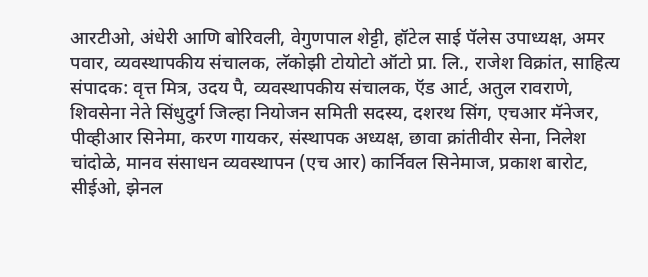आरटीओ, अंधेरी आणि बोरिवली, वेगुणपाल शेट्टी, हॉटेल साई पॅलेस उपाध्यक्ष, अमर पवार, व्यवस्थापकीय संचालक, लॅकोझी टोयोटो ऑटो प्रा. लि., राजेश विक्रांत, साहित्य संपादक: वृत्त मित्र, उदय पै, व्यवस्थापकीय संचालक, ऍड आर्ट, अतुल रावराणे, शिवसेना नेते सिंधुदुर्ग जिल्हा नियोजन समिती सदस्य, दशरथ सिंग, एचआर मॅनेजर, पीव्हीआर सिनेमा, करण गायकर, संस्थापक अध्यक्ष, छावा क्रांतीवीर सेना, निलेश चांदोळे, मानव संसाधन व्यवस्थापन (एच आर) कार्निवल सिनेमाज, प्रकाश बारोट, सीईओ, झेनल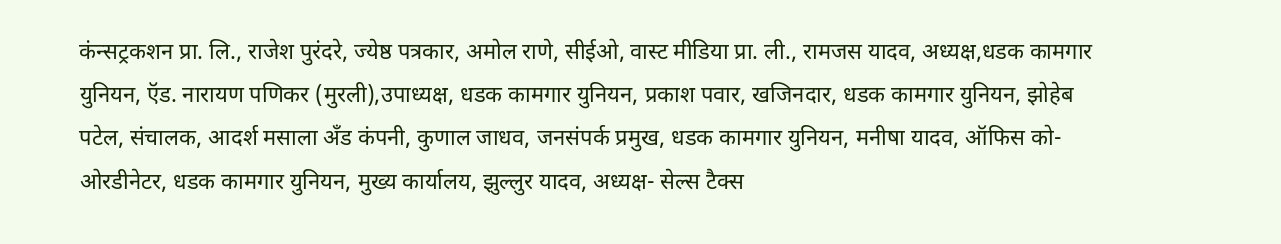कंन्सट्रकशन प्रा. लि., राजेश पुरंदरे, ज्येष्ठ पत्रकार, अमोल राणे, सीईओ, वास्ट मीडिया प्रा. ली., रामजस यादव, अध्यक्ष,धडक कामगार युनियन, ऍड. नारायण पणिकर (मुरली),उपाध्यक्ष, धडक कामगार युनियन, प्रकाश पवार, खजिनदार, धडक कामगार युनियन, झोहेब पटेल, संचालक, आदर्श मसाला अँड कंपनी, कुणाल जाधव, जनसंपर्क प्रमुख, धडक कामगार युनियन, मनीषा यादव, ऑफिस को- ओरडीनेटर, धडक कामगार युनियन, मुख्य कार्यालय, झुल्लुर यादव, अध्यक्ष- सेल्स टैक्स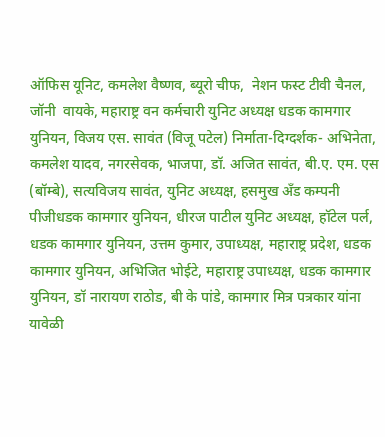ऑफिस यूनिट, कमलेश वैष्णव, ब्यूरो चीफ,  नेशन फस्ट टीवी चैनल, जॉनी  वायके, महाराष्ट्र वन कर्मचारी युनिट अध्यक्ष धडक कामगार युनियन, विजय एस. सावंत (विजू पटेल) निर्माता-दिग्दर्शक- अभिनेता, कमलेश यादव, नगरसेवक, भाजपा, डॉ. अजित सावंत, बी.ए. एम. एस (बॉम्बे), सत्यविजय सावंत, युनिट अध्यक्ष, हसमुख अँड कम्पनी पीजीधडक कामगार युनियन, धीरज पाटील युनिट अध्यक्ष, हॉटेल पर्ल, धडक कामगार युनियन, उत्तम कुमार, उपाध्यक्ष, महाराष्ट्र प्रदेश, धडक कामगार युनियन, अभिजित भोईटे, महाराष्ट्र उपाध्यक्ष, धडक कामगार युनियन, डॉ नारायण राठोड, बी के पांडे, कामगार मित्र पत्रकार यांना यावेळी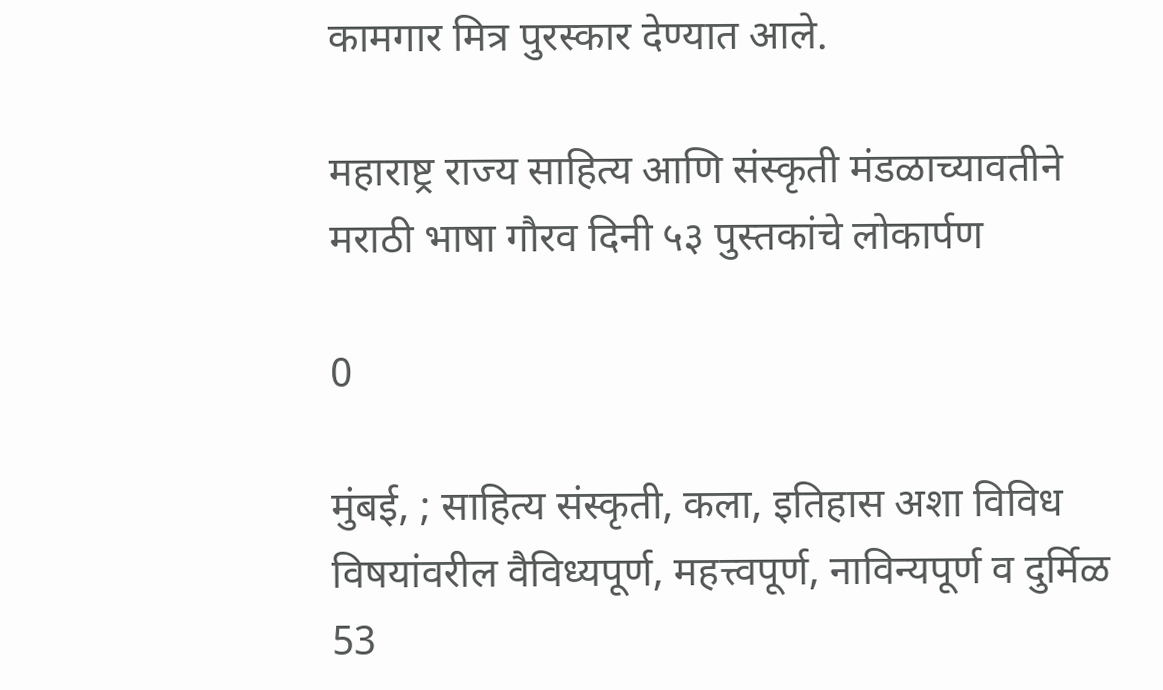कामगार मित्र पुरस्कार देण्यात आले.

महाराष्ट्र राज्य साहित्य आणि संस्कृती मंडळाच्यावतीने मराठी भाषा गौरव दिनी ५३ पुस्तकांचे लोकार्पण

0

मुंबई, ; साहित्य संस्कृती, कला, इतिहास अशा विविध विषयांवरील वैविध्यपूर्ण, महत्त्वपूर्ण, नाविन्यपूर्ण व दुर्मिळ 53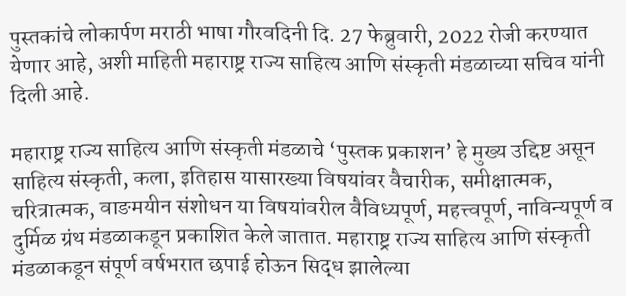पुस्तकांचे लोकार्पण मराठी भाषा गौरवदिनी दि. 27 फेब्रुवारी, 2022 रोजी करण्यात येणार आहे, अशी माहिती महाराष्ट्र राज्य साहित्य आणि संस्कृती मंडळाच्या सचिव यांनी दिली आहे.

महाराष्ट्र राज्य साहित्य आणि संस्कृती मंडळाचे ‘पुस्तक प्रकाशन’ हे मुख्य उद्दिष्ट असून साहित्य संस्कृती, कला, इतिहास यासारख्या विषयांवर वैचारीक, समीक्षात्मक, चरित्रात्मक, वाङमयीन संशोधन या विषयांवरील वैविध्यपूर्ण, महत्त्वपूर्ण, नाविन्यपूर्ण व दुर्मिळ ग्रंथ मंडळाकडून प्रकाशित केले जातात. महाराष्ट्र राज्य साहित्य आणि संस्कृती मंडळाकडून संपूर्ण वर्षभरात छपाई होऊन सिद्ध झालेल्या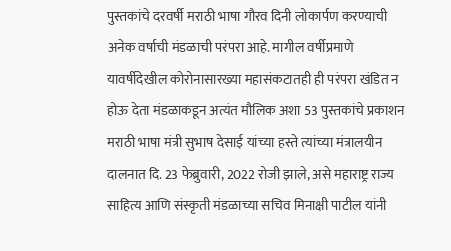पुस्तकांचे दरवर्षी मराठी भाषा गौरव दिनी लोकार्पण करण्याची अनेक वर्षाची मंडळाची परंपरा आहे. मागील वर्षीप्रमाणे यावर्षीदेखील कोरोनासारख्या महासंकटातही ही परंपरा खंडित न होऊ देता मंडळाकडून अत्यंत मौलिक अशा 53 पुस्तकांचे प्रकाशन मराठी भाषा मंत्री सुभाष देसाई यांच्या हस्ते त्यांच्या मंत्रालयीन दालनात दि. 23 फेब्रुवारी, 2022 रोजी झाले, असे महाराष्ट्र राज्य साहित्य आणि संस्कृती मंडळाच्या सचिव मिनाक्षी पाटील यांनी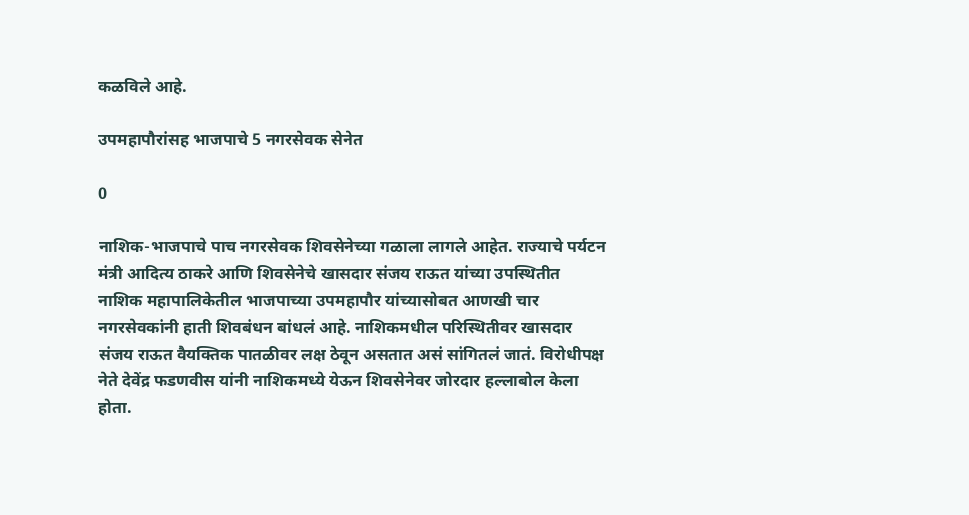कळविले आहे.

उपमहापौरांसह भाजपाचे 5 नगरसेवक सेनेत

0

नाशिक-भाजपाचे पाच नगरसेवक शिवसेनेच्या गळाला लागले आहेत. राज्याचे पर्यटन मंत्री आदित्य ठाकरे आणि शिवसेनेचे खासदार संजय राऊत यांच्या उपस्थितीत नाशिक महापालिकेतील भाजपाच्या उपमहापौर यांच्यासोबत आणखी चार नगरसेवकांनी हाती शिवबंधन बांधलं आहे. नाशिकमधील परिस्थितीवर खासदार संजय राऊत वैयक्तिक पातळीवर लक्ष ठेवून असतात असं सांगितलं जातं. विरोधीपक्ष नेते देवेंद्र फडणवीस यांनी नाशिकमध्ये येऊन शिवसेनेवर जोरदार हल्लाबोल केला होता.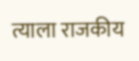त्याला राजकीय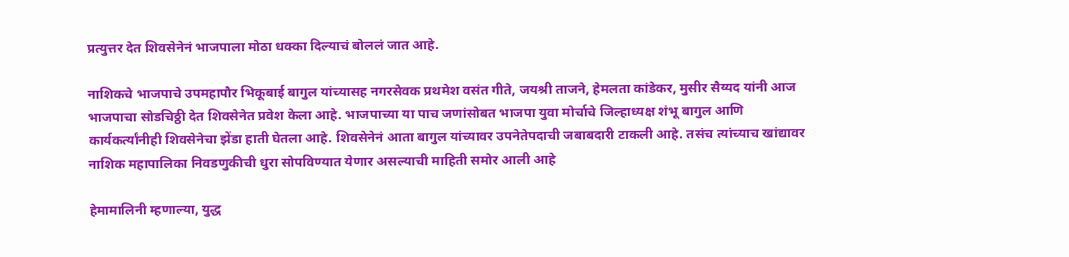प्रत्युत्तर देत शिवसेनेनं भाजपाला मोठा धक्का दिल्याचं बोललं जात आहे.

नाशिकचे भाजपाचे उपमहापौर भिकूबाई बागुल यांच्यासह नगरसेवक प्रथमेश वसंत गीते, जयश्री ताजने, हेमलता कांडेकर, मुसीर सैय्यद यांनी आज भाजपाचा सोडचिठ्ठी देत शिवसेनेत प्रवेश केला आहे. भाजपाच्या या पाच जणांसोबत भाजपा युवा मोर्चाचे जिल्हाध्यक्ष शंभू बागुल आणि कार्यकर्त्यांनीही शिवसेनेचा झेंडा हाती घेतला आहे. शिवसेनेनं आता बागुल यांच्यावर उपनेतेपदाची जबाबदारी टाकली आहे. तसंच त्यांच्याच खांद्यावर नाशिक महापालिका निवडणुकीची धुरा सोपविण्यात येणार असल्याची माहिती समोर आली आहे

हेमामालिनी म्हणाल्या, युद्ध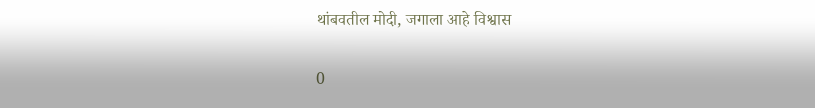थांबवतील मोदी, जगाला आहे विश्वास

0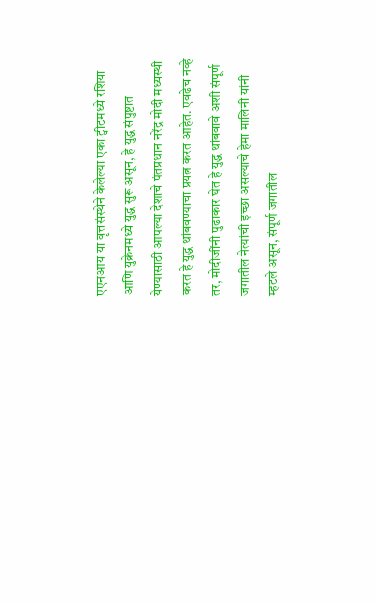एएनआय या वृत्तसंस्थेने केलेल्या एका ट्वीटमध्ये रशिया आणि युक्रेनमध्ये युद्ध सुरू असून, हे युद्ध संपुष्टात येण्यासाठी आपल्या देशाचे पंतप्रधान नरेंद्र मोदी मध्यस्थी करत हे युद्ध थांबवण्याचा प्रयत्न करत आहेत. एवढेच नव्हे तर, मोदीजींनी पुढाकार घेत हे युद्ध थांबवावे अशी संपूर्ण जगातील नेत्यांची इच्छा असल्याचे हेमा मालिनी यांनी म्हटले असून, संपूर्ण जगातील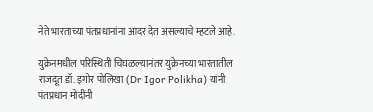नेते भारताच्या पंतप्रधानांना आदर देत असल्याचे म्हटले आहे.

युक्रेनमधील परिस्थिती चिघळल्यानंतर युक्रेनच्या भारतातील राजदूत डॉ. इगोर पोलिखा (Dr Igor Polikha) यांनी पंतप्रधान मोदींनी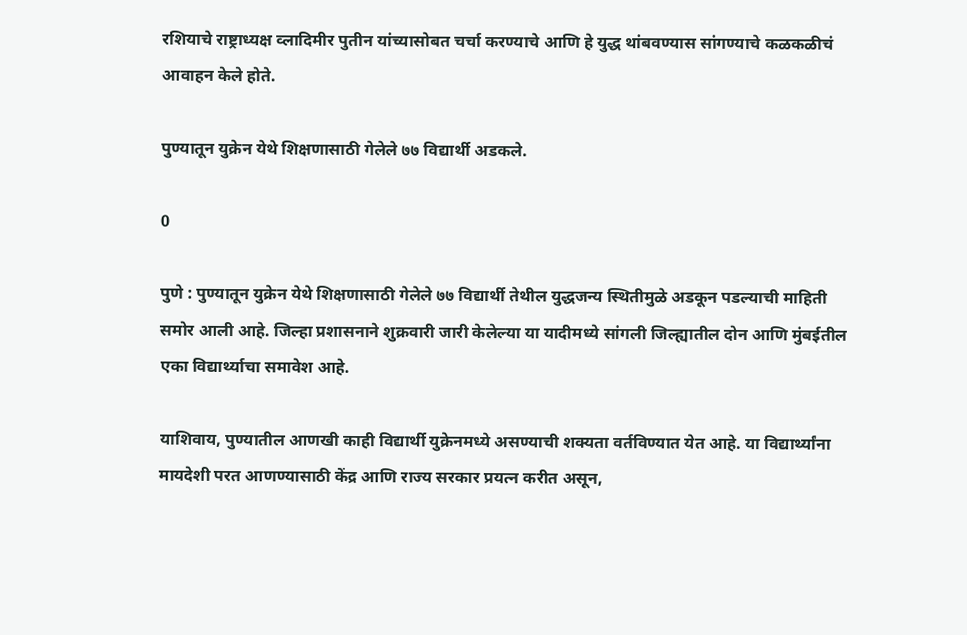रशियाचे राष्ट्राध्यक्ष व्लादिमीर पुतीन यांच्यासोबत चर्चा करण्याचे आणि हे युद्ध थांबवण्यास सांगण्याचे कळकळीचं आवाहन केले होते.

पुण्यातून युक्रेन येथे शिक्षणासाठी गेलेले ७७ विद्यार्थी अडकले.

0

पुणे : पुण्यातून युक्रेन येथे शिक्षणासाठी गेलेले ७७ विद्यार्थी तेथील युद्धजन्य स्थितीमुळे अडकून पडल्याची माहिती समोर आली आहे. जिल्हा प्रशासनाने शुक्रवारी जारी केलेल्या या यादीमध्ये सांगली जिल्ह्यातील दोन आणि मुंबईतील एका विद्यार्थ्याचा समावेश आहे.

याशिवाय, पुण्यातील आणखी काही विद्यार्थी युक्रेनमध्ये असण्याची शक्यता वर्तविण्यात येत आहे. या विद्यार्थ्यांना मायदेशी परत आणण्यासाठी केंद्र आणि राज्य सरकार प्रयत्न करीत असून,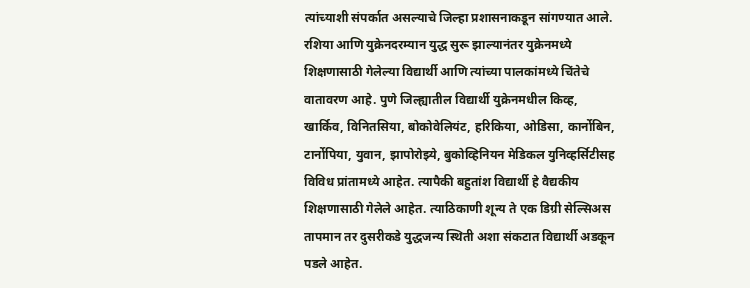त्यांच्याशी संपर्कात असल्याचे जिल्हा प्रशासनाकडून सांगण्यात आले. रशिया आणि युक्रेनदरम्यान युद्ध सुरू झाल्यानंतर युक्रेनमध्ये शिक्षणासाठी गेलेल्या विद्यार्थी आणि त्यांच्या पालकांमध्ये चिंतेचे वातावरण आहे. पुणे जिल्ह्यातील विद्यार्थी युक्रेनमधील किव्ह, खार्किव, विनितसिया, बोकोवेलियंट, हरिकिया, ओडिसा, कार्नोबिन, टार्नोपिया, युवान, झापोरोझ्ये, बुकोव्हिनियन मेडिकल युनिव्हर्सिटीसह विविध प्रांतामध्ये आहेत. त्यापैकी बहुतांश विद्यार्थी हे वैद्यकीय शिक्षणासाठी गेलेले आहेत. त्याठिकाणी शून्य ते एक डिग्री सेल्सिअस तापमान तर दुसरीकडे युद्धजन्य स्थिती अशा संकटात विद्यार्थी अडकून पडले आहेत.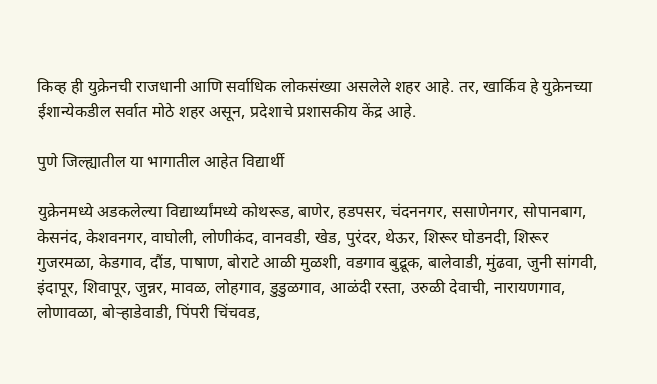किव्ह ही युक्रेनची राजधानी आणि सर्वाधिक लोकसंख्या असलेले शहर आहे. तर, खार्किव हे युक्रेनच्या ईशान्येकडील सर्वात मोठे शहर असून, प्रदेशाचे प्रशासकीय केंद्र आहे.

पुणे जिल्ह्यातील या भागातील आहेत विद्यार्थी

युक्रेनमध्ये अडकलेल्या विद्यार्थ्यांमध्ये कोथरूड, बाणेर, हडपसर, चंदननगर, ससाणेनगर, सोपानबाग, केसनंद, केशवनगर, वाघोली, लोणीकंद, वानवडी, खेड, पुरंदर, थेऊर, शिरूर घोडनदी, शिरूर गुजरमळा, केडगाव, दौंड, पाषाण, बोराटे आळी मुळशी, वडगाव बुद्रूक, बालेवाडी, मुंढवा, जुनी सांगवी, इंदापूर, शिवापूर, जुन्नर, मावळ, लोहगाव, डुडुळगाव, आळंदी रस्ता, उरुळी देवाची, नारायणगाव, लोणावळा, बोऱ्हाडेवाडी, पिंपरी चिंचवड,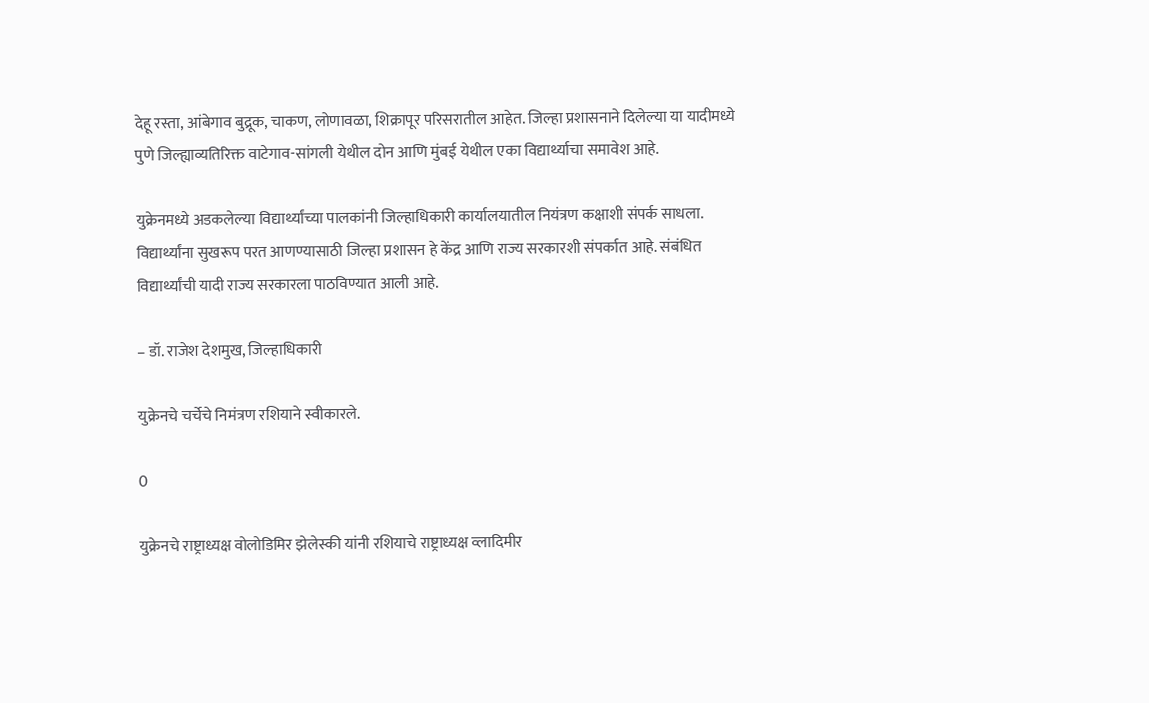देहू रस्ता, आंबेगाव बुद्रूक, चाकण, लोणावळा, शिक्रापूर परिसरातील आहेत. जिल्हा प्रशासनाने दिलेल्या या यादीमध्ये पुणे जिल्ह्याव्यतिरिक्त वाटेगाव-सांगली येथील दोन आणि मुंबई येथील एका विद्यार्थ्याचा समावेश आहे.

युक्रेनमध्ये अडकलेल्या विद्यार्थ्यांच्या पालकांनी जिल्हाधिकारी कार्यालयातील नियंत्रण कक्षाशी संपर्क साधला. विद्यार्थ्यांना सुखरूप परत आणण्यासाठी जिल्हा प्रशासन हे केंद्र आणि राज्य सरकारशी संपर्कात आहे. संबंधित विद्यार्थ्यांची यादी राज्य सरकारला पाठविण्यात आली आहे.

– डॉ. राजेश देशमुख, जिल्हाधिकारी

युक्रेनचे चर्चेचे निमंत्रण रशियाने स्वीकारले.

0

युक्रेनचे राष्ट्राध्यक्ष वोलोडिमिर झेलेस्की यांनी रशियाचे राष्ट्राध्यक्ष व्लादिमीर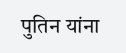पुतिन यांना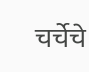चर्चेचे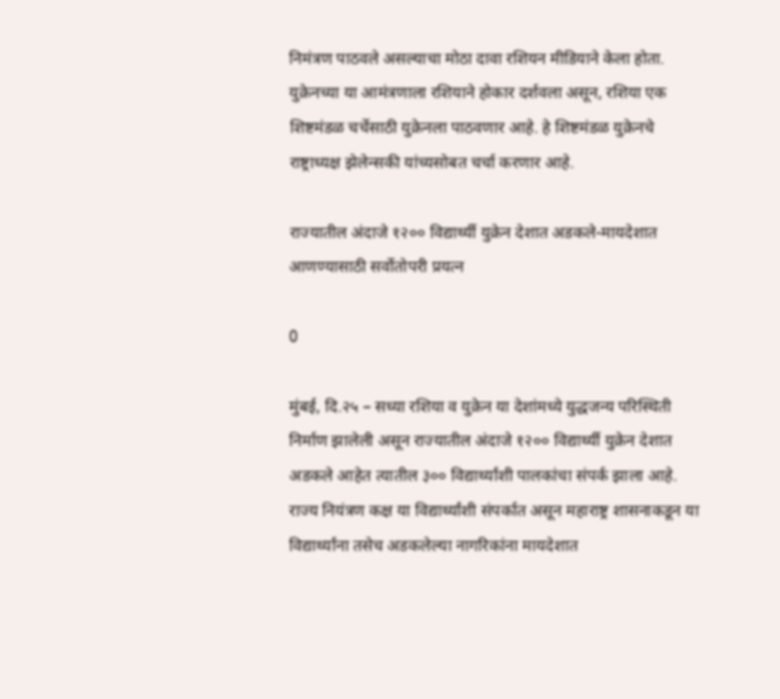निमंत्रण पाठवले असल्याचा मोठा दावा रशियन मीडियाने केला होता. युक्रेनच्या या आमंत्रणाला रशियाने होकार दर्शवला असून, रशिया एक शिष्टमंडळ चर्चेसाठी युक्रेनला पाठवणार आहे. हे शिष्टमंडळ युक्रेनचे राष्ट्राध्यक्ष झेलेन्सकी यांच्यसोबत चर्चा करणार आहे.

राज्यातील अंदाजे १२०० विद्यार्थ्यी युक्रेन देशात अडकले-मायदेशात आणण्यासाठी सर्वोतोपरी प्रयत्न

0

मुंबई, दि.२५ – सध्या रशिया व युक्रेन या देशांमध्ये युद्धजन्य परिस्थिती निर्माण झालेली असून राज्यातील अंदाजे १२०० विद्यार्थ्यी युक्रेन देशात अडकले आहेत त्यातील ३०० विद्यार्थ्यांशी पालकांचा संपर्क झाला आहे. राज्य नियंत्रण कक्ष या विद्यार्थ्यांशी संपर्कात असून महाराष्ट्र शासनाकडून या विद्यार्थ्यांना तसेच अडकलेल्या नागरिकांना मायदेशात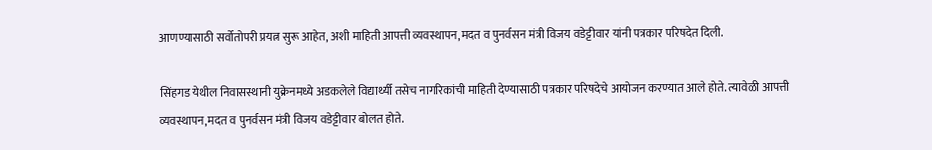आणण्यासाठी सर्वोतोपरी प्रयत्न सुरू आहेत, अशी माहिती आपत्ती व्यवस्थापन,मदत व पुनर्वसन मंत्री विजय वडेट्टीवार यांनी पत्रकार परिषदेत दिली.

सिंहगड येथील निवासस्थानी युक्रेनमध्ये अडकलेले विद्यार्थ्यी तसेच नागरिकांची माहिती देण्यासाठी पत्रकार परिषदेचे आयोजन करण्यात आले होते. त्यावेळी आपत्ती व्यवस्थापन,मदत व पुनर्वसन मंत्री विजय वडेट्टीवार बोलत होते.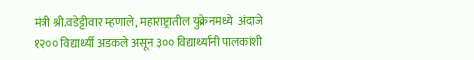मंत्री श्री.वडेट्टीवार म्हणाले, महाराष्ट्रातील युक्रेनमध्ये  अंदाजे १२०० विद्यार्थ्यी अडकले असून ३०० विद्यार्थ्यांनी पालकांशी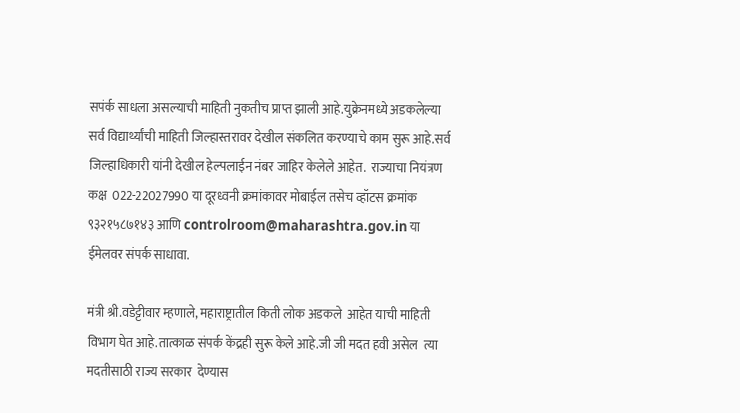सपंर्क साधला असल्याची माहिती नुकतीच प्राप्त झाली आहे.युक्रेनमध्ये अडकलेल्या सर्व विद्यार्थ्यांची माहिती जिल्हास्तरावर देखील संकलित करण्याचे काम सुरू आहे.सर्व जिल्हाधिकारी यांनी देखील हेल्पलाईन नंबर जाहिर केलेले आहेत.  राज्याचा नियंत्रण कक्ष  022-22027990 या दूरध्वनी क्रमांकावर मोबाईल तसेच व्हॉटस क्रमांक ९३२१५८७१४३ आणि controlroom@maharashtra.gov.in या ईमेलवर संपर्क साधावा.

मंत्री श्री.वडेट्टीवार म्हणाले, महाराष्ट्रातील किती लोक अडकले  आहेत याची माहिती विभाग घेत आहे.तात्काळ संपर्क केंद्रही सुरू केले आहे.जी जी मदत हवी असेल  त्या मदतीसाठी राज्य सरकार  देण्यास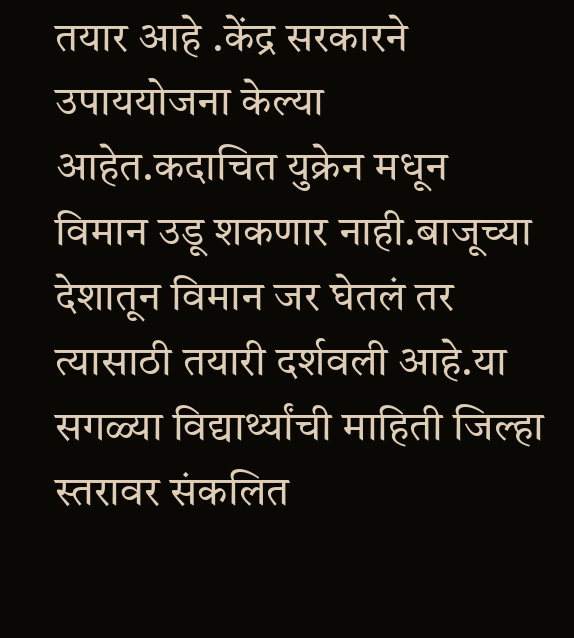तयार आहे .केंद्र सरकारने उपाययोजना केल्या आहेत.कदाचित युक्रेन मधून विमान उडू शकणार नाही.बाजूच्या देशातून विमान जर घेतलं तर त्यासाठी तयारी दर्शवली आहे.या सगळ्या विद्यार्थ्यांची माहिती जिल्हा स्तरावर संकलित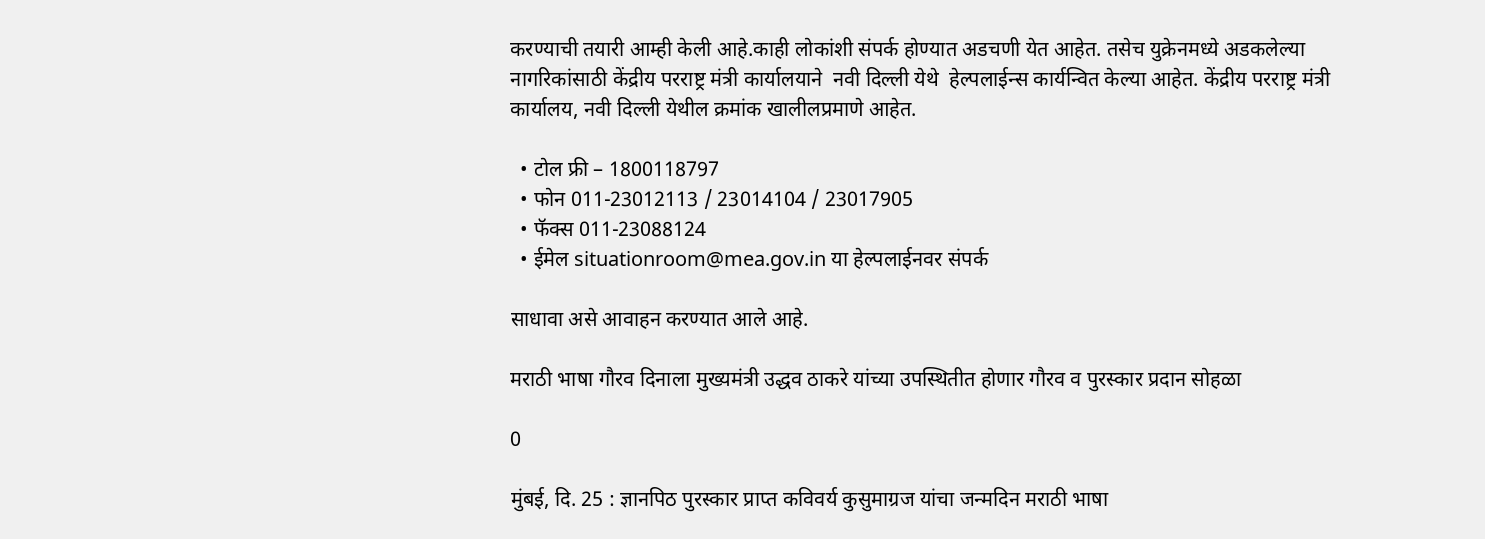करण्याची तयारी आम्ही केली आहे.काही लोकांशी संपर्क होण्यात अडचणी येत आहेत. तसेच युक्रेनमध्ये अडकलेल्या नागरिकांसाठी केंद्रीय परराष्ट्र मंत्री कार्यालयाने  नवी दिल्ली येथे  हेल्पलाईन्स कार्यन्वित केल्या आहेत. केंद्रीय परराष्ट्र मंत्री कार्यालय, नवी दिल्ली येथील क्रमांक खालीलप्रमाणे आहेत.

  • टोल फ्री – 1800118797
  • फोन 011-23012113 / 23014104 / 23017905
  • फॅक्स 011-23088124
  • ईमेल situationroom@mea.gov.in या हेल्पलाईनवर संपर्क

साधावा असे आवाहन करण्यात आले आहे.

मराठी भाषा गौरव दिनाला मुख्यमंत्री उद्धव ठाकरे यांच्या उपस्थितीत होणार गौरव व पुरस्कार प्रदान सोहळा

0

मुंबई, दि. 25 : ज्ञानपिठ पुरस्कार प्राप्त कविवर्य कुसुमाग्रज यांचा जन्मदिन मराठी भाषा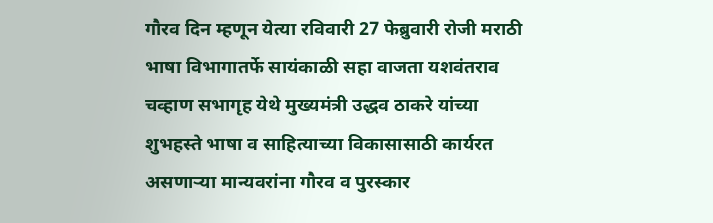गौरव दिन म्हणून येत्या रविवारी 27 फेब्रुवारी रोजी मराठी भाषा विभागातर्फे सायंकाळी सहा वाजता यशवंतराव चव्हाण सभागृह येथे मुख्यमंत्री उद्धव ठाकरे यांच्या शुभहस्ते भाषा व साहित्याच्या विकासासाठी कार्यरत असणाऱ्या मान्यवरांना गौरव व पुरस्कार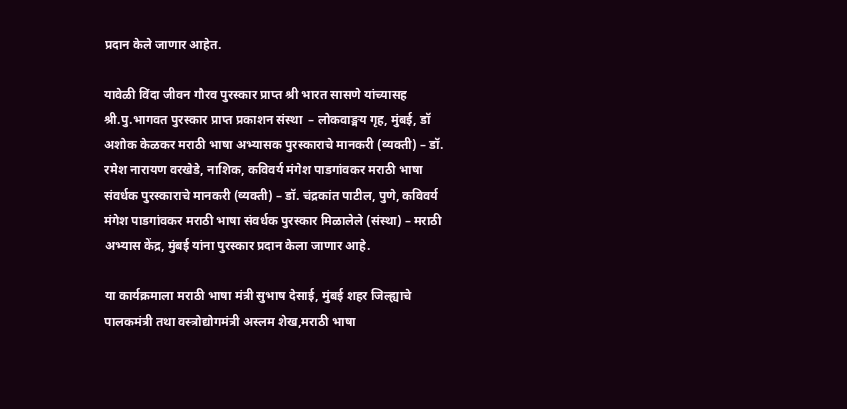प्रदान केले जाणार आहेत.

यावेळी विंदा जीवन गौरव पुरस्कार प्राप्त श्री भारत सासणे यांच्यासह श्री.पु.भागवत पुरस्कार प्राप्त प्रकाशन संस्था  – लोकवाङ्मय गृह, मुंबई, डॉ अशोक केळकर मराठी भाषा अभ्यासक पुरस्काराचे मानकरी (व्यक्ती) – डॉ. रमेश नारायण वरखेडे, नाशिक, कविवर्य मंगेश पाडगांवकर मराठी भाषा संवर्धक पुरस्काराचे मानकरी (व्यक्ती) – डॉ. चंद्रकांत पाटील, पुणे, कविवर्य मंगेश पाडगांवकर मराठी भाषा संवर्धक पुरस्कार मिळालेले (संस्था) – मराठी अभ्यास केंद्र, मुंबई यांना पुरस्कार प्रदान केला जाणार आहे.

या कार्यक्रमाला मराठी भाषा मंत्री सुभाष देसाई, मुंबई शहर जिल्ह्याचे पालकमंत्री तथा वस्त्रोद्योगमंत्री अस्लम शेख,मराठी भाषा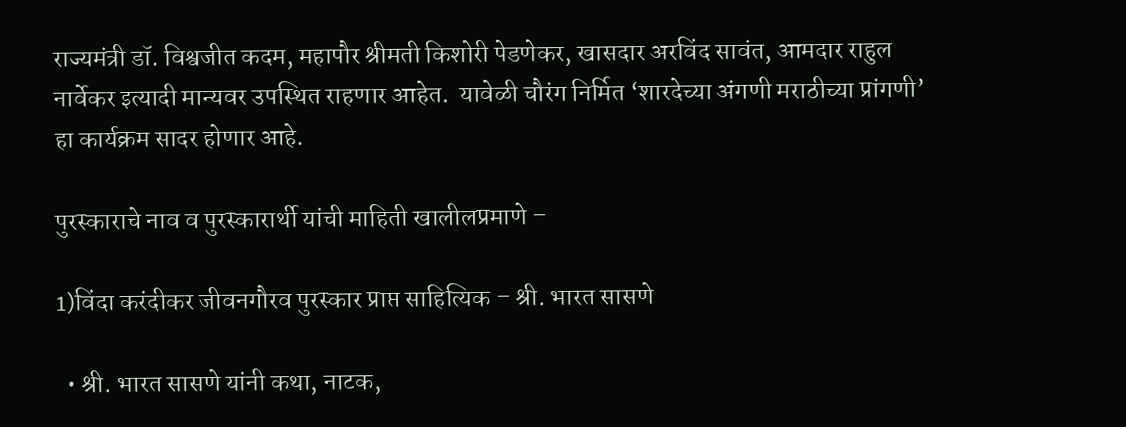राज्यमंत्री डॉ. विश्वजीत कदम, महापौर श्रीमती किशोरी पेडणेकर, खासदार अरविंद सावंत, आमदार राहुल नार्वेकर इत्यादी मान्यवर उपस्थित राहणार आहेत.  यावेळी चौरंग निर्मित ‘शारदेच्या अंगणी मराठीच्या प्रांगणी’ हा कार्यक्रम सादर होणार आहे.

पुरस्काराचे नाव व पुरस्कारार्थी यांची माहिती खालीलप्रमाणे –

1)विंदा करंदीकर जीवनगौरव पुरस्कार प्राप्त साहित्यिक – श्री. भारत सासणे

  • श्री. भारत सासणे यांनी कथा, नाटक,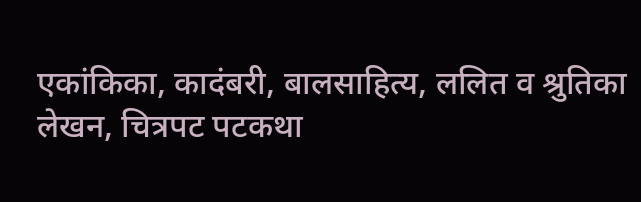एकांकिका, कादंबरी, बालसाहित्य, ललित व श्रुतिका लेखन, चित्रपट पटकथा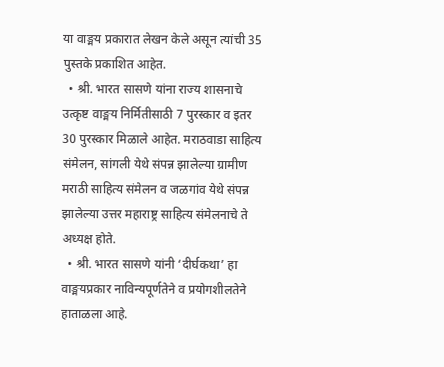या वाङ्मय प्रकारात लेखन केले असून त्यांची 35 पुस्तके प्रकाशित आहेत.
  • श्री. भारत सासणे यांना राज्य शासनाचे उत्कृष्ट वाङ्मय निर्मितीसाठी 7 पुरस्कार व इतर 30 पुरस्कार मिळाले आहेत. मराठवाडा साहित्य संमेलन, सांगली येथे संपन्न झालेल्या ग्रामीण मराठी साहित्य संमेलन व जळगांव येथे संपन्न झालेल्या उत्तर महाराष्ट्र साहित्य संमेलनाचे ते अध्यक्ष होते.
  • श्री. भारत सासणे यांनी ‘दीर्घकथा’ हा वाङ्मयप्रकार नाविन्यपूर्णतेने व प्रयोगशीलतेने हाताळला आहे.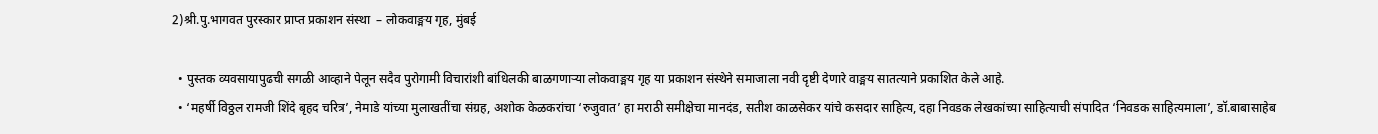2)श्री.पु.भागवत पुरस्कार प्राप्त प्रकाशन संस्था  – लोकवाङ्मय गृह, मुंबई

  • पुस्तक व्यवसायापुढची सगळी आव्हाने पेलून सदैव पुरोगामी विचारांशी बांधिलकी बाळगणाऱ्या लोकवाङ्मय गृह या प्रकाशन संस्थेने समाजाला नवी दृष्टी देणारे वाङ्मय सातत्याने प्रकाशित केले आहे.
  • ‘महर्षी विठ्ठल रामजी शिंदे बृहद चरित्र’, नेमाडे यांच्या मुलाखतींचा संग्रह, अशोक केळकरांचा ‘रुजुवात’ हा मराठी समीक्षेचा मानदंड, सतीश काळसेकर यांचे कसदार साहित्य, दहा निवडक लेखकांच्या साहित्याची संपादित ‘निवडक साहित्यमाला’, डॉ.बाबासाहेब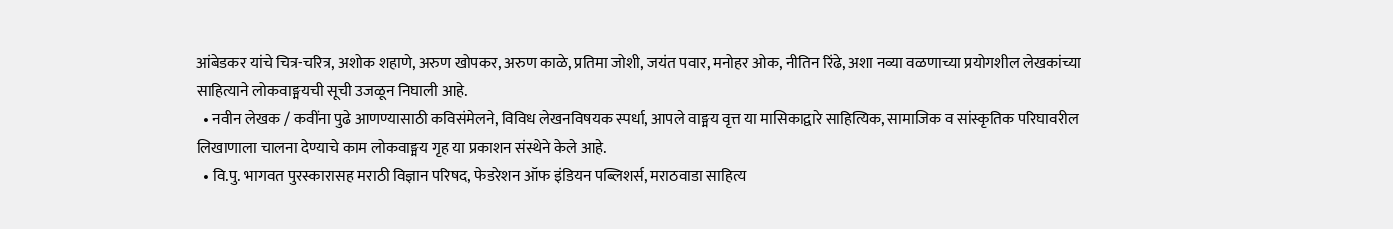आंबेडकर यांचे चित्र-चरित्र, अशोक शहाणे, अरुण खोपकर, अरुण काळे, प्रतिमा जोशी, जयंत पवार, मनोहर ओक, नीतिन रिंढे, अशा नव्या वळणाच्या प्रयोगशील लेखकांच्या साहित्याने लोकवाङ्मयची सूची उजळून निघाली आहे.
  • नवीन लेखक / कवींना पुढे आणण्यासाठी कविसंमेलने, विविध लेखनविषयक स्पर्धा, आपले वाङ्मय वृत्त या मासिकाद्वारे साहित्यिक, सामाजिक व सांस्कृतिक परिघावरील लिखाणाला चालना देण्याचे काम लोकवाङ्मय गृह या प्रकाशन संस्थेने केले आहे.
  • वि.पु. भागवत पुरस्कारासह मराठी विज्ञान परिषद, फेडरेशन ऑफ इंडियन पब्लिशर्स, मराठवाडा साहित्य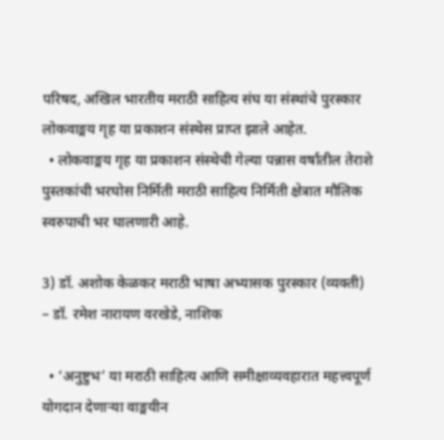परिषद, अखिल भारतीय मराठी साहित्य संघ या संस्थांचे पुरस्कार लोकवाङ्मय गृह या प्रकाशन संस्थेस प्राप्त झाले आहेत.
  • लोकवाङ्मय गृह या प्रकाशन संस्थेची गेल्या पन्नास वर्षांतील तेराशे पुस्तकांची भरघोस निर्मिती मराठी साहित्य निर्मिती क्षेत्रात मौलिक स्वरुपाची भर घालणारी आहे.

3) डॉ. अशोक केळकर मराठी भाषा अभ्यासक पुरस्कार (व्यक्ती) – डॉ. रमेश नारायण वरखेडे, नाशिक

  • ‘अनुष्टुभ’ या मराठी साहित्य आणि समीक्षाव्यवहारात महत्त्वपूर्ण योगदान देणाऱ्या वाङ्मयीन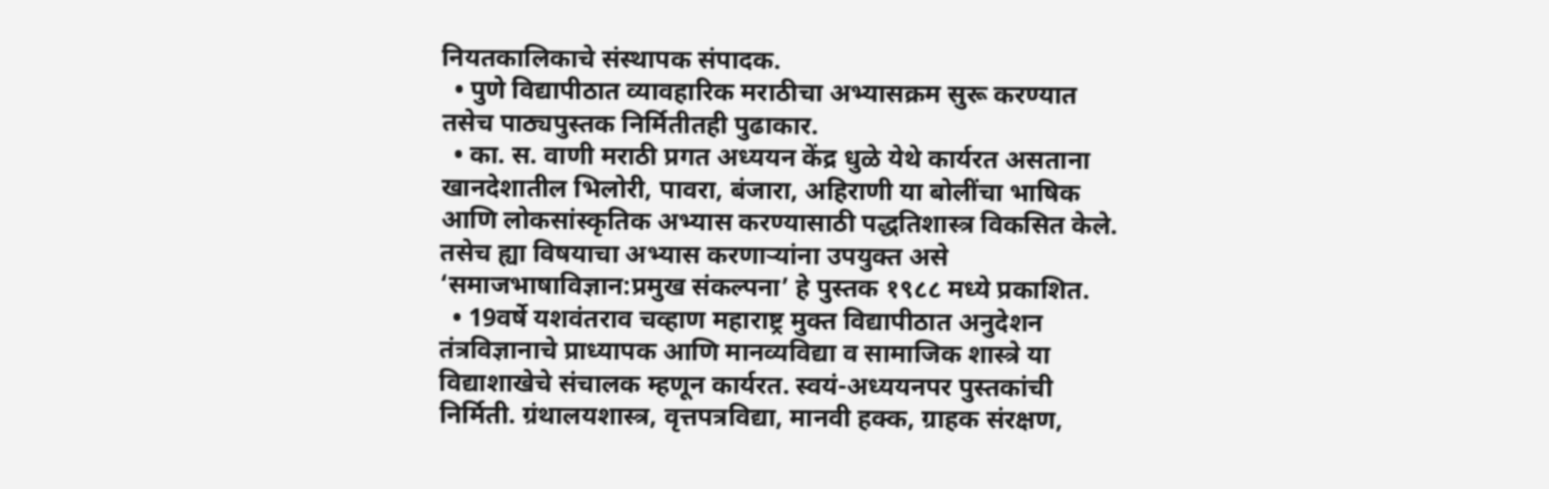नियतकालिकाचे संस्थापक संपादक.
  • पुणे विद्यापीठात व्यावहारिक मराठीचा अभ्यासक्रम सुरू करण्यात तसेच पाठ्यपुस्तक निर्मितीतही पुढाकार.
  • का. स. वाणी मराठी प्रगत अध्ययन केंद्र धुळे येथे कार्यरत असताना खानदेशातील भिलोरी, पावरा, बंजारा, अहिराणी या बोलींचा भाषिक आणि लोकसांस्कृतिक अभ्यास करण्यासाठी पद्धतिशास्त्र विकसित केले. तसेच ह्या विषयाचा अभ्यास करणाऱ्यांना उपयुक्त असे ‘समाजभाषाविज्ञान:प्रमुख संकल्पना’ हे पुस्तक १९८८ मध्ये प्रकाशित.
  • 19वर्षे यशवंतराव चव्हाण महाराष्ट्र मुक्त विद्यापीठात अनुदेशन तंत्रविज्ञानाचे प्राध्यापक आणि मानव्यविद्या व सामाजिक शास्त्रे या विद्याशाखेचे संचालक म्हणून कार्यरत. स्वयं-अध्ययनपर पुस्तकांची निर्मिती. ग्रंथालयशास्त्र, वृत्तपत्रविद्या, मानवी हक्क, ग्राहक संरक्षण,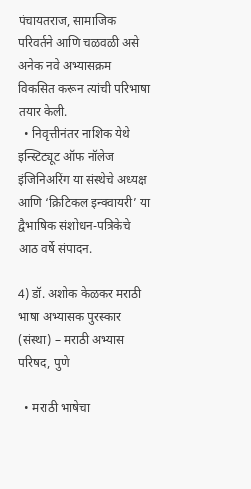पंचायतराज, सामाजिक परिवर्तने आणि चळवळी असे अनेक नवे अभ्यासक्रम विकसित करून त्यांची परिभाषा तयार केली.
  • निवृत्तीनंतर नाशिक येथे इन्स्टिट्यूट ऑफ नॉलेज इंजिनिअरिंग या संस्थेचे अध्यक्ष आणि ‘क्रिटिकल इन्क्वायरी’ या द्वैभाषिक संशोधन-पत्रिकेचे आठ वर्षे संपादन.

4) डॉ. अशोक केळकर मराठी भाषा अभ्यासक पुरस्कार (संस्था) – मराठी अभ्यास परिषद, पुणे

  • मराठी भाषेचा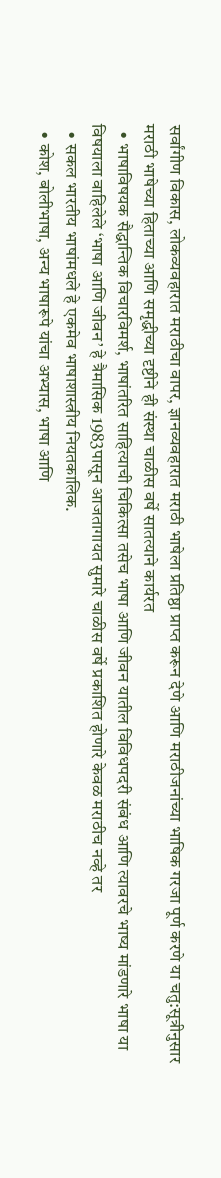सर्वांगीण विकास, लोकव्यवहारात मराठीचा वापर, ज्ञानव्यवहारात मराठी भाषेला प्रतिष्ठा प्राप्त करून देणे आणि मराठीजनांच्या भाषिक गरजा पूर्ण करणे या चतु:सूत्रीनुसार मराठी भाषेच्या हिताच्या आणि समृद्धीच्या दृष्टीने ही संस्था चाळीस वर्षे सातत्याने कार्यरत
  • भाषाविषयक सैद्धान्तिक विचारविमर्श, भाषांतरित साहित्याची चिकित्सा तसेच भाषा आणि जीवन यातील विविधपदरी संबंध आणि त्यावरचे भाष्य मांडणारे भाषा या विषयाला वाहिलेले ‘भाषा आणि जीवन’ हे त्रैमासिक 1983पासून आजतागायत सुमारे चाळीस वर्षे प्रकाशित होणारे केवळ मराठीच नव्हे तर
  • सकल भारतीय भाषांमधले हे एकमेव भाषाशास्त्रीय नियतकालिक.
  • कोश, बोलीभाषा, अन्य भाषारूपे यांचा अभ्यास, भाषा आणि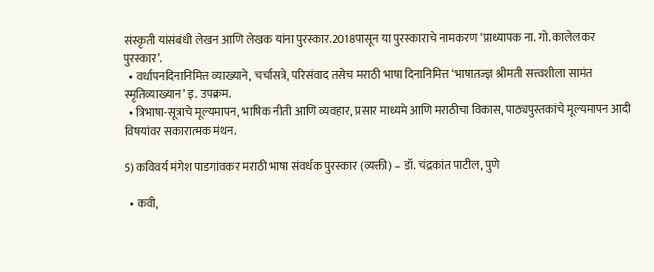संस्कृती यांसंबंधी लेखन आणि लेखक यांना पुरस्कार.2018पासून या पुरस्काराचे नामकरण ‘प्राध्यापक ना. गो. कालेलकर पुरस्कार’.
  • वर्धापनदिनानिमित्त व्याख्याने, चर्चासत्रे, परिसंवाद तसेच मराठी भाषा दिनानिमित्त ‘भाषातज्ज्ञ श्रीमती सत्त्वशीला सामंत स्मृतिव्याख्यान’ इ. उपक्रम.
  • त्रिभाषा-सूत्राचे मूल्यमापन, भाषिक नीती आणि व्यवहार, प्रसार माध्यमे आणि मराठीचा विकास, पाठ्यपुस्तकांचे मूल्यमापन आदी विषयांवर सकारात्मक मंथन.

5) कविवर्य मंगेश पाडगांवकर मराठी भाषा संवर्धक पुरस्कार (व्यक्ती) – डॉ. चंद्रकांत पाटील, पुणे

  • कवी,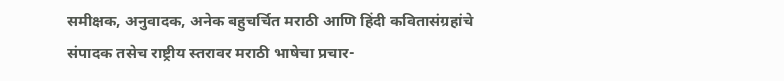समीक्षक, अनुवादक, अनेक बहुचर्चित मराठी आणि हिंदी कवितासंग्रहांचे संपादक तसेच राष्ट्रीय स्तरावर मराठी भाषेचा प्रचार-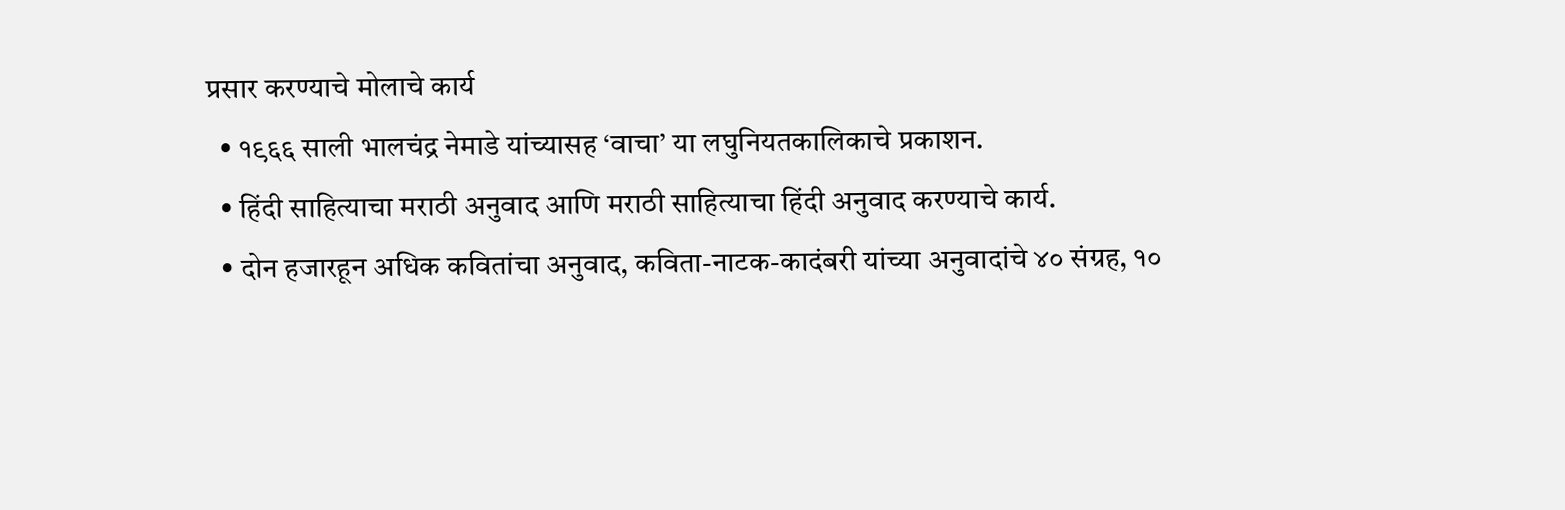प्रसार करण्याचे मोलाचे कार्य
  • १९६६ साली भालचंद्र नेमाडे यांच्यासह ‘वाचा’ या लघुनियतकालिकाचे प्रकाशन.
  • हिंदी साहित्याचा मराठी अनुवाद आणि मराठी साहित्याचा हिंदी अनुवाद करण्याचे कार्य.
  • दोन हजारहून अधिक कवितांचा अनुवाद, कविता-नाटक-कादंबरी यांच्या अनुवादांचे ४० संग्रह, १०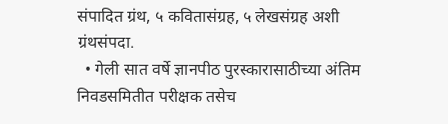संपादित ग्रंथ, ५ कवितासंग्रह, ५ लेखसंग्रह अशी ग्रंथसंपदा.
  • गेली सात वर्षे ज्ञानपीठ पुरस्कारासाठीच्या अंतिम निवडसमितीत परीक्षक तसेच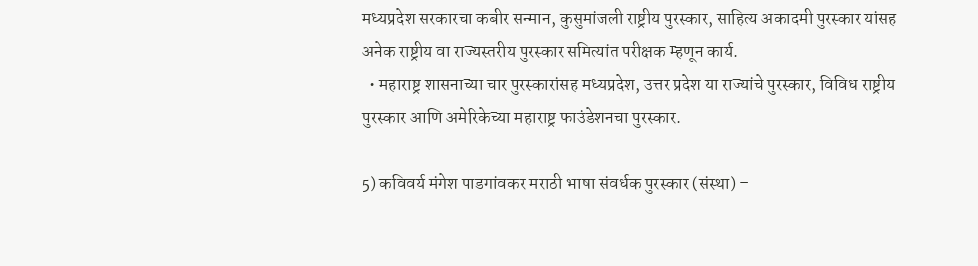मध्यप्रदेश सरकारचा कबीर सन्मान, कुसुमांजली राष्ट्रीय पुरस्कार, साहित्य अकादमी पुरस्कार यांसह अनेक राष्ट्रीय वा राज्यस्तरीय पुरस्कार समित्यांत परीक्षक म्हणून कार्य.
  • महाराष्ट्र शासनाच्या चार पुरस्कारांसह मध्यप्रदेश, उत्तर प्रदेश या राज्यांचे पुरस्कार, विविध राष्ट्रीय पुरस्कार आणि अमेरिकेच्या महाराष्ट्र फाउंडेशनचा पुरस्कार.

5) कविवर्य मंगेश पाडगांवकर मराठी भाषा संवर्धक पुरस्कार (संस्था) –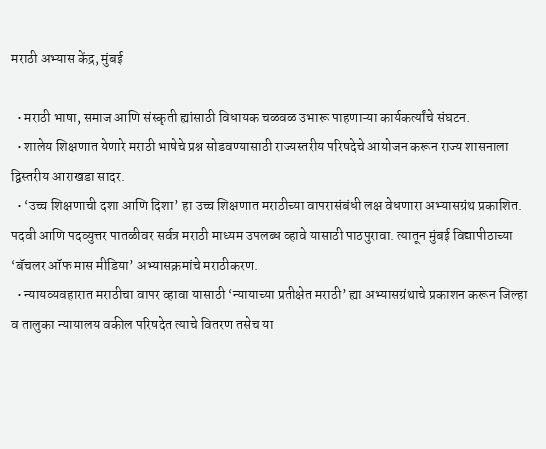मराठी अभ्यास केंद्र, मुंबई

  • मराठी भाषा, समाज आणि संस्कृती ह्यांसाठी विधायक चळवळ उभारू पाहणाऱ्या कार्यकर्त्यांचे संघटन.
  • शालेय शिक्षणात येणारे मराठी भाषेचे प्रश्न सोडवण्यासाठी राज्यस्तरीय परिषदेचे आयोजन करून राज्य शासनाला द्विस्तरीय आराखडा सादर.
  • ‘उच्च शिक्षणाची दशा आणि दिशा’ हा उच्च शिक्षणात मराठीच्या वापरासंबंधी लक्ष वेधणारा अभ्यासग्रंथ प्रकाशित. पदवी आणि पदव्युत्तर पातळीवर सर्वत्र मराठी माध्यम उपलब्ध व्हावे यासाठी पाठपुरावा. त्यातून मुंबई विद्यापीठाच्या ‘बॅचलर ऑफ मास मीडिया’ अभ्यासक्रमांचे मराठीकरण.
  • न्यायव्यवहारात मराठीचा वापर व्हावा यासाठी ‘न्यायाच्या प्रतीक्षेत मराठी’ ह्या अभ्यासग्रंथाचे प्रकाशन करून जिल्हा व तालुका न्यायालय वकील परिषदेत त्याचे वितरण तसेच या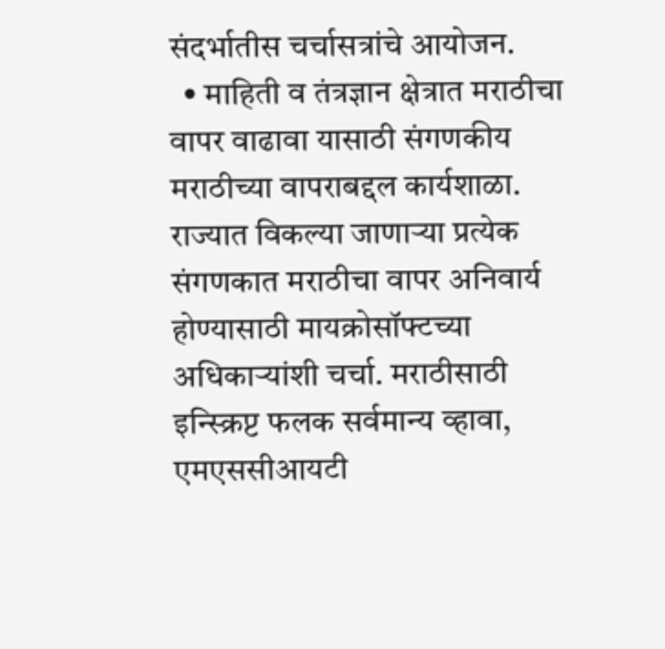संदर्भातीस चर्चासत्रांचे आयोजन.
  • माहिती व तंत्रज्ञान क्षेत्रात मराठीचा वापर वाढावा यासाठी संगणकीय मराठीच्या वापराबद्दल कार्यशाळा. राज्यात विकल्या जाणाऱ्या प्रत्येक संगणकात मराठीचा वापर अनिवार्य होण्यासाठी मायक्रोसॉफ्टच्या अधिकाऱ्यांशी चर्चा. मराठीसाठी इन्स्क्रिप्ट फलक सर्वमान्य व्हावा, एमएससीआयटी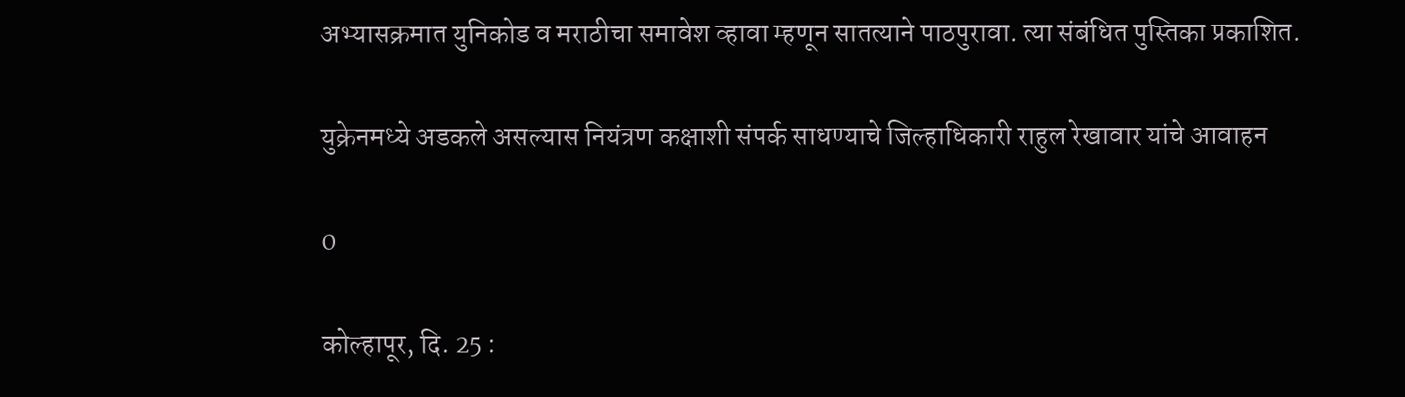अभ्यासक्रमात युनिकोड व मराठीचा समावेश व्हावा म्हणून सातत्याने पाठपुरावा. त्या संबंधित पुस्तिका प्रकाशित.

युक्रेनमध्ये अडकले असल्यास नियंत्रण कक्षाशी संपर्क साधण्याचे जिल्हाधिकारी राहुल रेखावार यांचे आवाहन

0

कोल्हापूर, दि. 25 :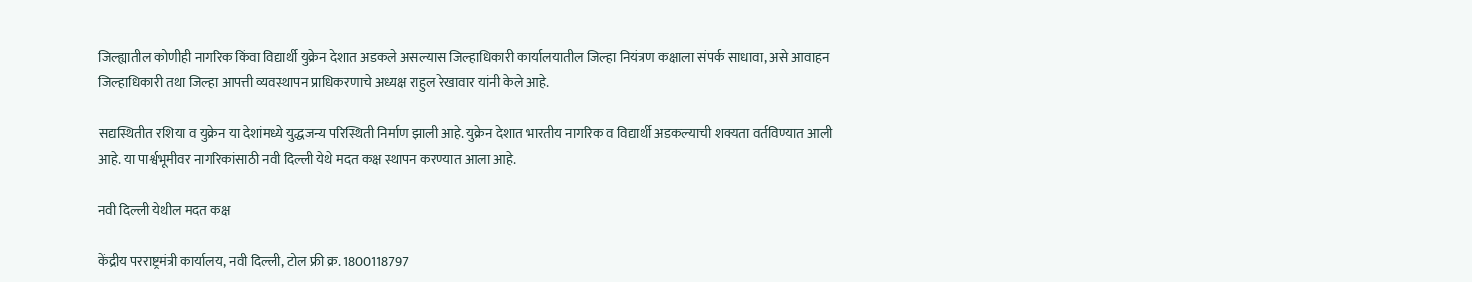जिल्ह्यातील कोणीही नागरिक किंवा विद्यार्थी युक्रेन देशात अडकले असल्यास जिल्हाधिकारी कार्यालयातील जिल्हा नियंत्रण कक्षाला संपर्क साधावा, असे आवाहन जिल्हाधिकारी तथा जिल्हा आपत्ती व्यवस्थापन प्राधिकरणाचे अध्यक्ष राहुल रेखावार यांनी केले आहे.

सद्यस्थितीत रशिया व युक्रेन या देशांमध्ये युद्धजन्य परिस्थिती निर्माण झाली आहे. युक्रेन देशात भारतीय नागरिक व विद्यार्थी अडकल्याची शक्यता वर्तविण्यात आली आहे. या पार्श्वभूमीवर नागरिकांसाठी नवी दिल्ली येथे मदत कक्ष स्थापन करण्यात आला आहे.

नवी दिल्ली येथील मदत कक्ष

केंद्रीय परराष्ट्रमंत्री कार्यालय, नवी दिल्ली, टोल फ्री क्र. 1800118797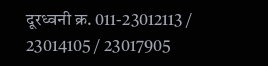दूरध्वनी क्र. 011-23012113 / 23014105 / 23017905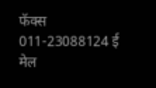फॅक्स 011-23088124 ई मेल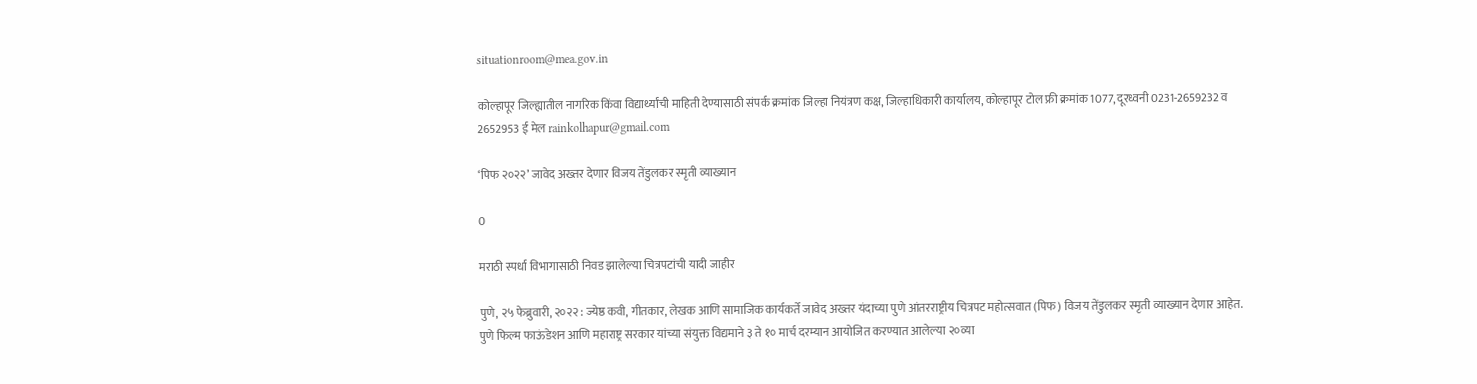situationroom@mea.gov.in

कोल्हापूर जिल्ह्यातील नागरिक किंवा विद्यार्थ्यांची माहिती देण्यासाठी संपर्क क्रमांक जिल्हा नियंत्रण कक्ष, जिल्हाधिकारी कार्यालय, कोल्हापूर टोल फ्री क्रमांक 1077, दूरध्वनी 0231-2659232 व 2652953 ई मेल rainkolhapur@gmail.com

‘पिफ २०२२’ जावेद अख्तर देणार विजय तेंडुलकर स्मृती व्याख्यान

0

मराठी स्पर्धा विभागासाठी निवड झालेल्या चित्रपटांची यादी जाहीर

पुणे, २५ फेब्रुवारी, २०२२ : ज्येष्ठ कवी, गीतकार, लेखक आणि सामाजिक कार्यकर्ते जावेद अख्तर यंदाच्या पुणे आंतरराष्ट्रीय चित्रपट महोत्सवात (पिफ) विजय तेंडुलकर स्मृती व्याख्यान देणार आहेत. पुणे फिल्म फाऊंडेशन आणि महाराष्ट्र सरकार यांच्या संयुक्त विद्यमाने ३ ते १० मार्च दरम्यान आयोजित करण्यात आलेल्या २०व्या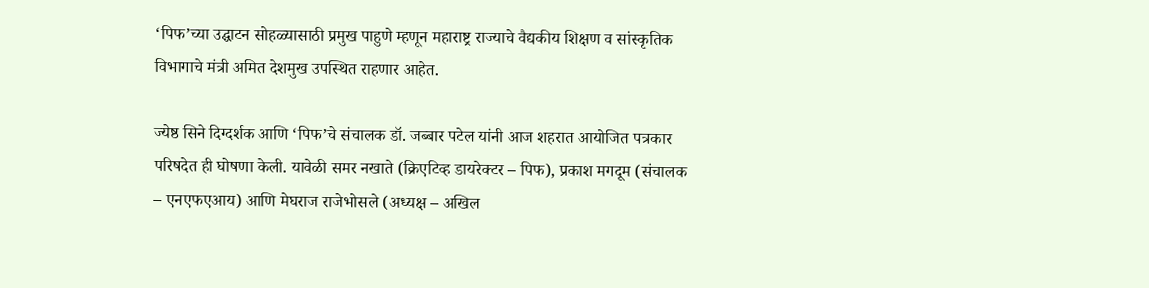‘पिफ’च्या उद्घाटन सोहळ्यासाठी प्रमुख पाहुणे म्हणून महाराष्ट्र राज्याचे वैद्यकीय शिक्षण व सांस्कृतिक विभागाचे मंत्री अमित देशमुख उपस्थित राहणार आहेत.

ज्येष्ठ सिने दिग्दर्शक आणि ‘पिफ’चे संचालक डॉ. जब्बार पटेल यांनी आज शहरात आयोजित पत्रकार परिषदेत ही घोषणा केली. यावेळी समर नखाते (क्रिएटिव्ह डायरेक्टर – पिफ), प्रकाश मगदूम (संचालक – एनएफएआय) आणि मेघराज राजेभोसले (अध्यक्ष – अखिल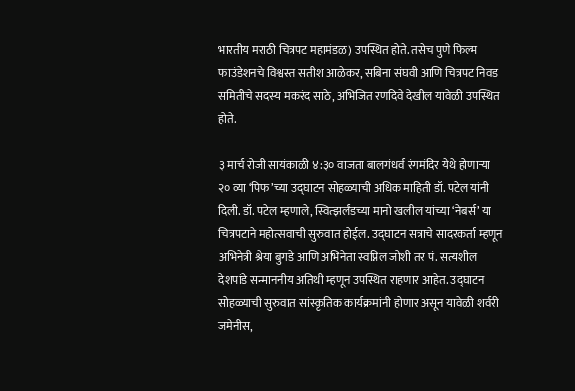भारतीय मराठी चित्रपट महामंडळ) उपस्थित होते. तसेच पुणे फिल्म फाउंडेशनचे विश्वस्त सतीश आळेकर, सबिना संघवी आणि चित्रपट निवड समितीचे सदस्य मकरंद साठे, अभिजित रणदिवे देखील यावेळी उपस्थित होते.

३ मार्च रोजी सायंकाळी ४:३० वाजता बालगंधर्व रंगमंदिर येथे होणाऱ्या २० व्या ‘पिफ’च्या उद्घाटन सोहळ्याची अधिक माहिती डॉ. पटेल यांनी दिली. डॉ. पटेल म्हणाले, स्वित्झर्लंडच्या मानो खलील यांच्या ‘नेबर्स’ या चित्रपटाने महोत्सवाची सुरुवात होईल. उद्घाटन सत्राचे सादरकर्ता म्हणून अभिनेत्री श्रेया बुगडे आणि अभिनेता स्वप्निल जोशी तर पं. सत्यशील देशपांडे सन्माननीय अतिथी म्हणून उपस्थित राहणार आहेत. उद्घाटन सोहळ्याची सुरुवात सांस्कृतिक कार्यक्रमांनी होणार असून यावेळी शर्वरी जमेनीस,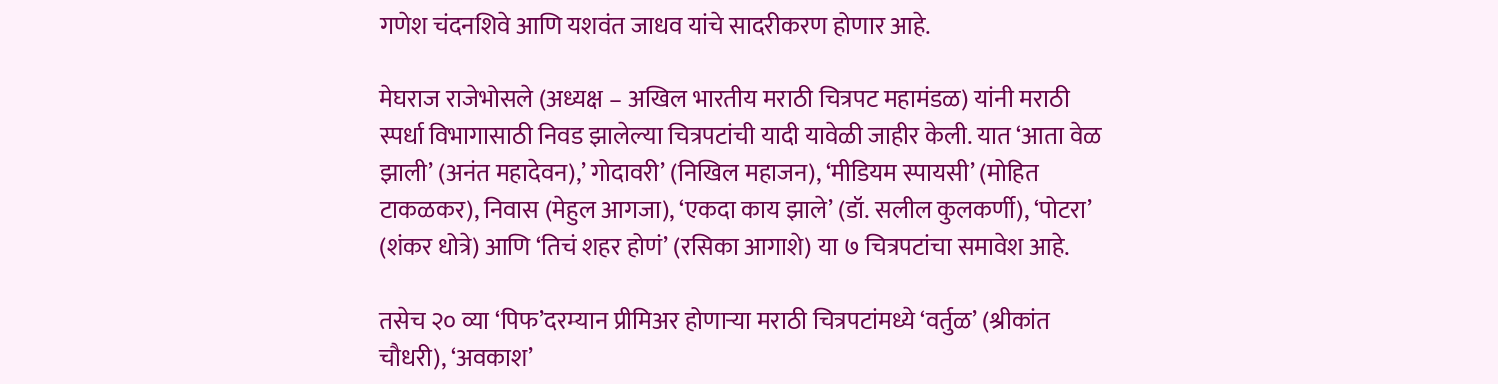गणेश चंदनशिवे आणि यशवंत जाधव यांचे सादरीकरण होणार आहे.

मेघराज राजेभोसले (अध्यक्ष – अखिल भारतीय मराठी चित्रपट महामंडळ) यांनी मराठी स्पर्धा विभागासाठी निवड झालेल्या चित्रपटांची यादी यावेळी जाहीर केली. यात ‘आता वेळ झाली’ (अनंत महादेवन),’ गोदावरी’ (निखिल महाजन), ‘मीडियम स्पायसी’ (मोहित टाकळकर), निवास (मेहुल आगजा), ‘एकदा काय झाले’ (डॉ. सलील कुलकर्णी), ‘पोटरा’ (शंकर धोत्रे) आणि ‘तिचं शहर होणं’ (रसिका आगाशे) या ७ चित्रपटांचा समावेश आहे.

तसेच २० व्या ‘पिफ’दरम्यान प्रीमिअर होणाऱ्या मराठी चित्रपटांमध्ये ‘वर्तुळ’ (श्रीकांत चौधरी), ‘अवकाश’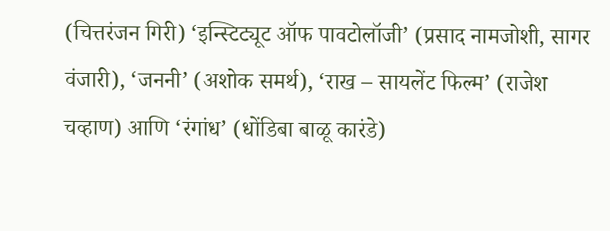(चित्तरंजन गिरी) ‘इन्स्टिट्यूट ऑफ पावटोलॉजी’ (प्रसाद नामजोशी, सागर वंजारी), ‘जननी’ (अशोक समर्थ), ‘राख – सायलेंट फिल्म’ (राजेश चव्हाण) आणि ‘रंगांध’ (धोंडिबा बाळू कारंडे)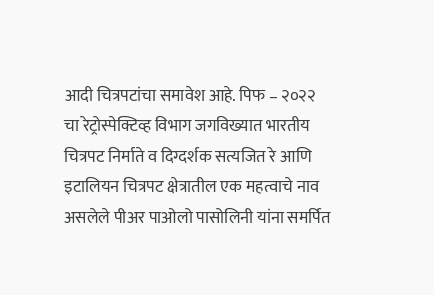आदी चित्रपटांचा समावेश आहे. पिफ – २०२२ चा रेट्रोस्पेक्टिव्ह विभाग जगविख्यात भारतीय चित्रपट निर्माते व दिग्दर्शक सत्यजित रे आणि इटालियन चित्रपट क्षेत्रातील एक महत्वाचे नाव असलेले पीअर पाओलो पासोलिनी यांना समर्पित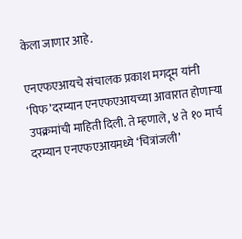केला जाणार आहे.

एनएफएआयचे संचालक प्रकाश मगदूम यांनी ‘पिफ’दरम्यान एनएफएआयच्या आवारात होणाऱ्या उपक्रमांची माहिती दिली. ते म्हणाले, ४ ते १० मार्च दरम्यान एनएफएआयमध्ये ‘चित्रांजली’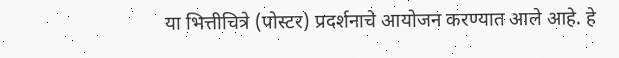या भित्तीचित्रे (पोस्टर) प्रदर्शनाचे आयोजन करण्यात आले आहे. हे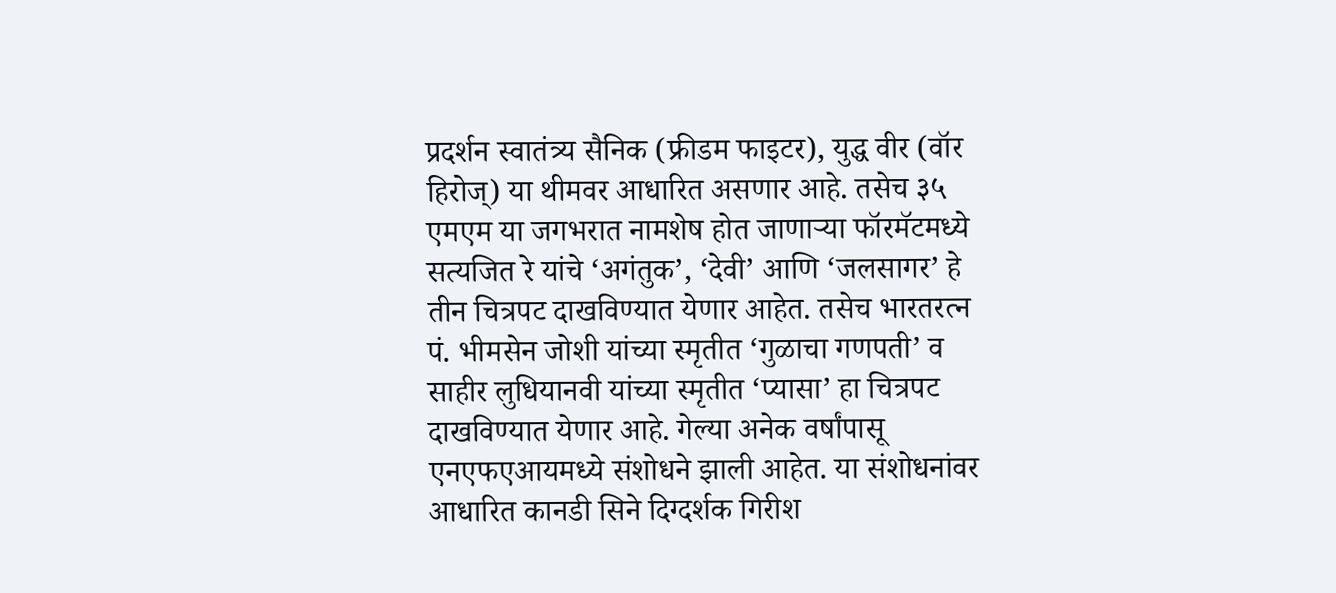प्रदर्शन स्वातंत्र्य सैनिक (फ्रीडम फाइटर), युद्ध वीर (वॉर हिरोज्) या थीमवर आधारित असणार आहे. तसेच ३५ एमएम या जगभरात नामशेष होत जाणाऱ्या फॉरमॅटमध्ये सत्यजित रे यांचे ‘अगंतुक’, ‘देवी’ आणि ‘जलसागर’ हे तीन चित्रपट दाखविण्यात येणार आहेत. तसेच भारतरत्न पं. भीमसेन जोशी यांच्या स्मृतीत ‘गुळाचा गणपती’ व साहीर लुधियानवी यांच्या स्मृतीत ‘प्यासा’ हा चित्रपट दाखविण्यात येणार आहे. गेल्या अनेक वर्षांपासू एनएफएआयमध्ये संशोधने झाली आहेत. या संशोधनांवर आधारित कानडी सिने दिग्दर्शक गिरीश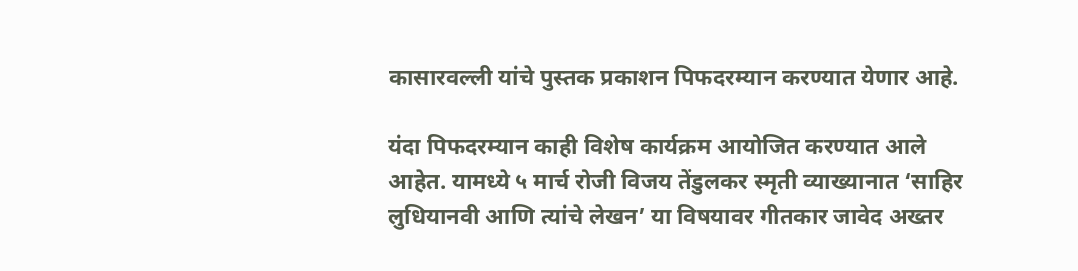कासारवल्ली यांचे पुस्तक प्रकाशन पिफदरम्यान करण्यात येणार आहे.

यंदा पिफदरम्यान काही विशेष कार्यक्रम आयोजित करण्यात आले आहेत. यामध्ये ५ मार्च रोजी विजय तेंडुलकर स्मृती व्याख्यानात ‘साहिर लुधियानवी आणि त्यांचे लेखन’ या विषयावर गीतकार जावेद अख्तर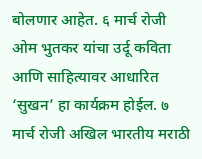बोलणार आहेत. ६ मार्च रोजी ओम भुतकर यांचा उर्दू कविता आणि साहित्यावर आधारित ‘सुखन’ हा कार्यक्रम होईल. ७ मार्च रोजी अखिल भारतीय मराठी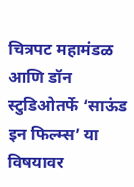चित्रपट महामंडळ आणि डॉन स्टुडिओतर्फे ‘साऊंड इन फिल्म्स’ या विषयावर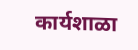कार्यशाळा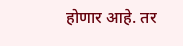होणार आहे. तर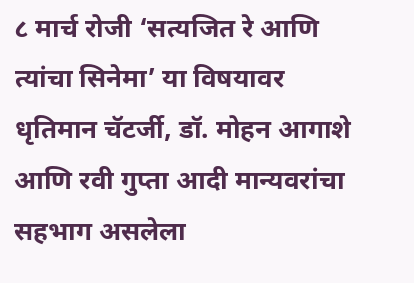८ मार्च रोजी ‘सत्यजित रे आणि त्यांचा सिनेमा’ या विषयावर धृतिमान चॅटर्जी, डॉ. मोहन आगाशे आणि रवी गुप्ता आदी मान्यवरांचा सहभाग असलेला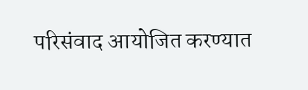परिसंवाद आयोजित करण्यात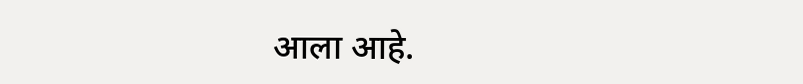आला आहे.